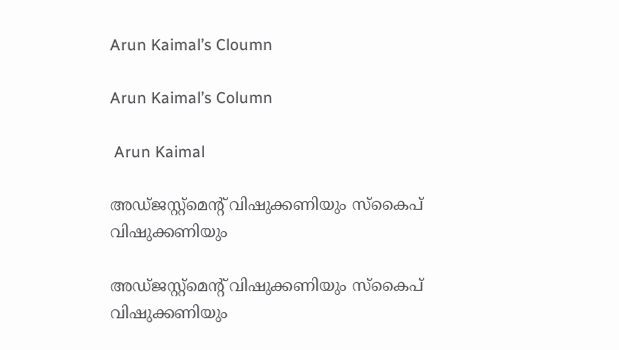Arun Kaimal’s Cloumn

Arun Kaimal’s Column

 Arun Kaimal

അഡ്ജസ്റ്റ്‌മെന്റ് വിഷുക്കണിയും സ്‌കൈപ് വിഷുക്കണിയും

അഡ്ജസ്റ്റ്‌മെന്റ് വിഷുക്കണിയും സ്‌കൈപ് വിഷുക്കണിയും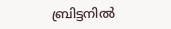ബ്രിട്ടനില്‍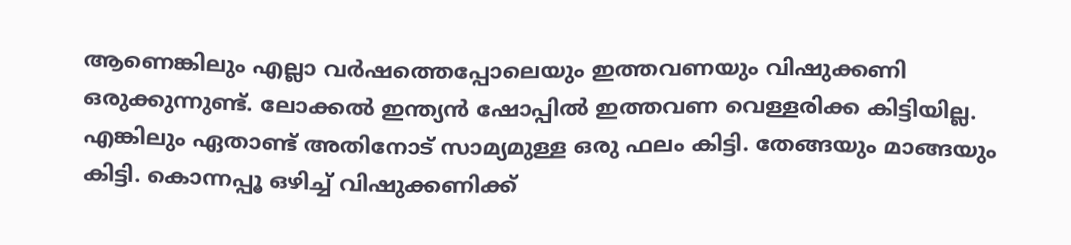ആണെങ്കിലും എല്ലാ വര്‍ഷത്തെപ്പോലെയും ഇത്തവണയും വിഷുക്കണി ഒരുക്കുന്നുണ്ട്. ലോക്കല്‍ ഇന്ത്യന്‍ ഷോപ്പില്‍ ഇത്തവണ വെള്ളരിക്ക കിട്ടിയില്ല. എങ്കിലും ഏതാണ്ട് അതിനോട് സാമ്യമുള്ള ഒരു ഫലം കിട്ടി. തേങ്ങയും മാങ്ങയും കിട്ടി. കൊന്നപ്പൂ ഒഴിച്ച് വിഷുക്കണിക്ക്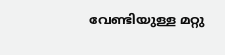വേണ്ടിയുള്ള മറ്റു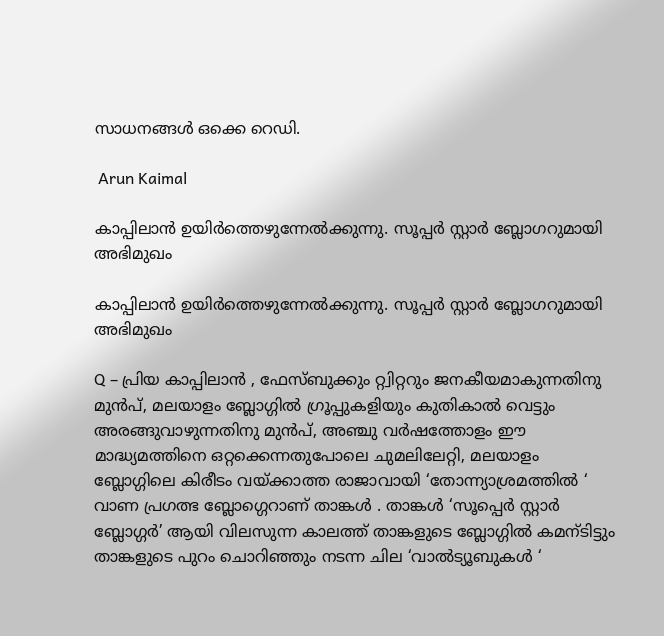സാധനങ്ങള്‍ ഒക്കെ റെഡി.

 Arun Kaimal

കാപ്പിലാന്‍ ഉയിര്‍ത്തെഴുന്നേല്‍ക്കുന്നു. സൂപ്പര്‍ സ്റ്റാര്‍ ബ്ലോഗറുമായി അഭിമുഖം

കാപ്പിലാന്‍ ഉയിര്‍ത്തെഴുന്നേല്‍ക്കുന്നു. സൂപ്പര്‍ സ്റ്റാര്‍ ബ്ലോഗറുമായി അഭിമുഖം

Q – പ്രിയ കാപ്പിലാന്‍ , ഫേസ്ബുക്കും റ്റ്വിറ്ററും ജനകീയമാകുന്നതിനു മുന്‍പ്, മലയാളം ബ്ലോഗ്ഗില്‍ ഗ്രൂപ്പുകളിയും കുതികാല്‍ വെട്ടും അരങ്ങുവാഴുന്നതിനു മുന്‍പ്, അഞ്ചു വര്‍ഷത്തോളം ഈ മാദ്ധ്യമത്തിനെ ഒറ്റക്കെന്നതുപോലെ ചുമലിലേറ്റി, മലയാളം ബ്ലോഗ്ഗിലെ കിരീടം വയ്ക്കാത്ത രാജാവായി ‘തോന്ന്യാശ്രമത്തില്‍ ‘ വാണ പ്രഗത്ഭ ബ്ലോഗ്ഗെറാണ് താങ്കള്‍ . താങ്കള്‍ ‘സൂപ്പെര്‍ സ്റ്റാര്‍ ബ്ലോഗ്ഗര്‍’ ആയി വിലസുന്ന കാലത്ത് താങ്കളുടെ ബ്ലോഗ്ഗില്‍ കമന്ടിട്ടും താങ്കളുടെ പുറം ചൊറിഞ്ഞും നടന്ന ചില ‘വാല്‍ട്യൂബുകള്‍ ‘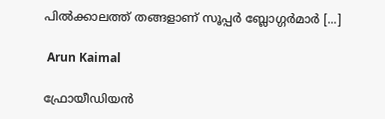പില്‍ക്കാലത്ത് തങ്ങളാണ് സൂപ്പര്‍ ബ്ലോഗ്ഗര്‍മാര്‍ [...]

 Arun Kaimal

ഫ്രോയീഡിയന്‍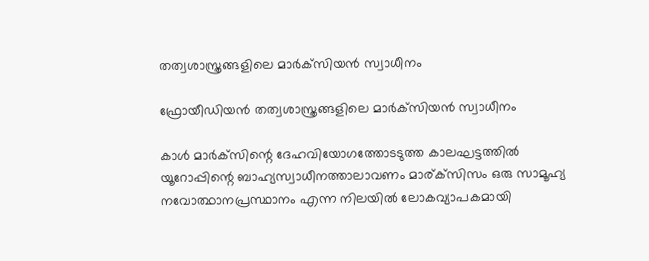തത്വശാസ്ത്രങ്ങളിലെ മാര്‍ക്‌സിയന്‍ സ്വാധീനം

ഫ്രോയീഡിയന്‍ തത്വശാസ്ത്രങ്ങളിലെ മാര്‍ക്‌സിയന്‍ സ്വാധീനം

കാള്‍ മാര്‍ക്‌സിന്റെ ദേഹവിയോഗത്തോടടുത്ത കാലഘട്ടത്തില്‍ യൂറോപ്പിന്റെ ബാഹ്യസ്വാധീനത്താലാവണം മാര്ക്‌സിസം ഒരു സാമൂഹ്യ നവോത്ഥാനപ്രസ്ഥാനം എന്ന നിലയില്‍ ലോകവ്യാപകമായി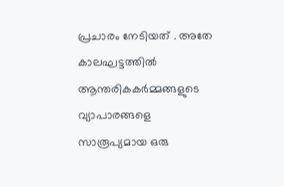പ്രചാരം നേടിയത് . അതേ കാലഘട്ടത്തില്‍ ആന്തരികകര്‍മ്മങ്ങളുടെ വ്യാപാരങ്ങളെ സാരൂപ്യമായ ഒരു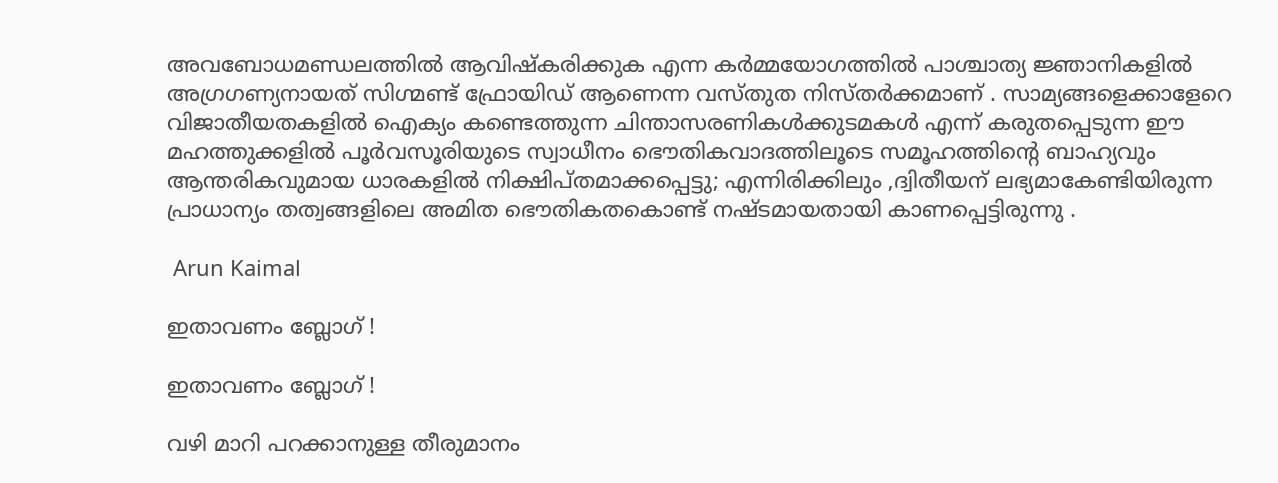അവബോധമണ്ഡലത്തില്‍ ആവിഷ്‌കരിക്കുക എന്ന കര്‍മ്മയോഗത്തില്‍ പാശ്ചാത്യ ജ്ഞാനികളില്‍ അഗ്രഗണ്യനായത് സിഗ്മണ്ട് ഫ്രോയിഡ് ആണെന്ന വസ്തുത നിസ്തര്‍ക്കമാണ് . സാമ്യങ്ങളെക്കാളേറെ വിജാതീയതകളില്‍ ഐക്യം കണ്ടെത്തുന്ന ചിന്താസരണികള്‍ക്കുടമകള്‍ എന്ന് കരുതപ്പെടുന്ന ഈ മഹത്തുക്കളില്‍ പൂര്‍വസൂരിയുടെ സ്വാധീനം ഭൌതികവാദത്തിലൂടെ സമൂഹത്തിന്റെ ബാഹ്യവും ആന്തരികവുമായ ധാരകളില്‍ നിക്ഷിപ്തമാക്കപ്പെട്ടു; എന്നിരിക്കിലും ,ദ്വിതീയന് ലഭ്യമാകേണ്ടിയിരുന്ന പ്രാധാന്യം തത്വങ്ങളിലെ അമിത ഭൌതികതകൊണ്ട് നഷ്ടമായതായി കാണപ്പെട്ടിരുന്നു .

 Arun Kaimal

ഇതാവണം ബ്ലോഗ്‌ !

ഇതാവണം ബ്ലോഗ്‌ !

വഴി മാറി പറക്കാനുള്ള തീരുമാനം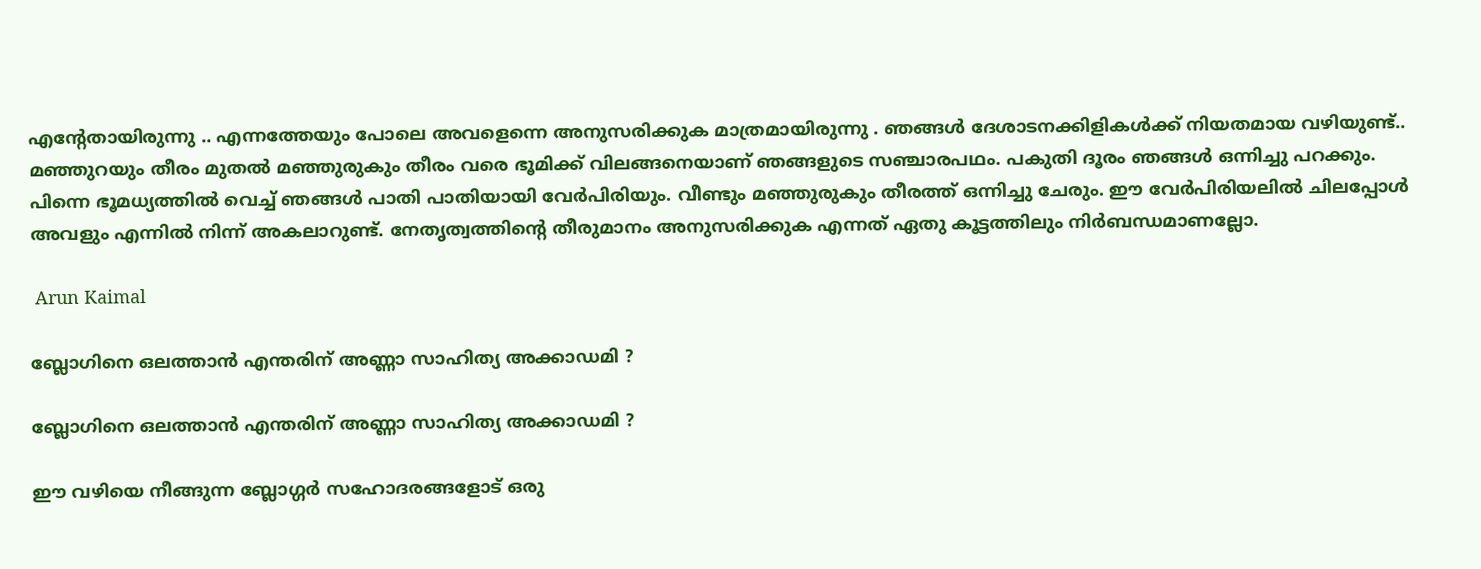എന്റേതായിരുന്നു .. എന്നത്തേയും പോലെ അവളെന്നെ അനുസരിക്കുക മാത്രമായിരുന്നു . ഞങ്ങള്‍ ദേശാടനക്കിളികള്‍ക്ക് നിയതമായ വഴിയുണ്ട്.. മഞ്ഞുറയും തീരം മുതല്‍ മഞ്ഞുരുകും തീരം വരെ ഭൂമിക്ക് വിലങ്ങനെയാണ് ഞങ്ങളുടെ സഞ്ചാരപഥം. പകുതി ദൂരം ഞങ്ങള്‍ ഒന്നിച്ചു പറക്കും. പിന്നെ ഭൂമധ്യത്തില്‍ വെച്ച് ഞങ്ങള്‍ പാതി പാതിയായി വേര്‍പിരിയും. വീണ്ടും മഞ്ഞുരുകും തീരത്ത് ഒന്നിച്ചു ചേരും. ഈ വേര്‍പിരിയലില്‍ ചിലപ്പോള്‍ അവളും എന്നില്‍ നിന്ന് അകലാറുണ്ട്. നേതൃത്വത്തിന്റെ തീരുമാനം അനുസരിക്കുക എന്നത് ഏതു കൂട്ടത്തിലും നിര്‍ബന്ധമാണല്ലോ.

 Arun Kaimal

ബ്ലോഗിനെ ഒലത്താന്‍ എന്തരിന്‌ അണ്ണാ സാഹിത്യ അക്കാഡമി ?

ബ്ലോഗിനെ ഒലത്താന്‍ എന്തരിന്‌ അണ്ണാ സാഹിത്യ അക്കാഡമി ?

ഈ വഴിയെ നീങ്ങുന്ന ബ്ലോഗ്ഗര്‍ സഹോദരങ്ങളോട് ഒരു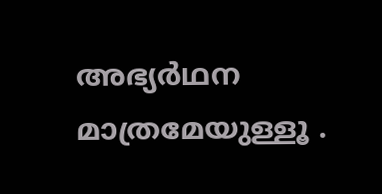അഭ്യര്‍ഥന മാത്രമേയുള്ളൂ .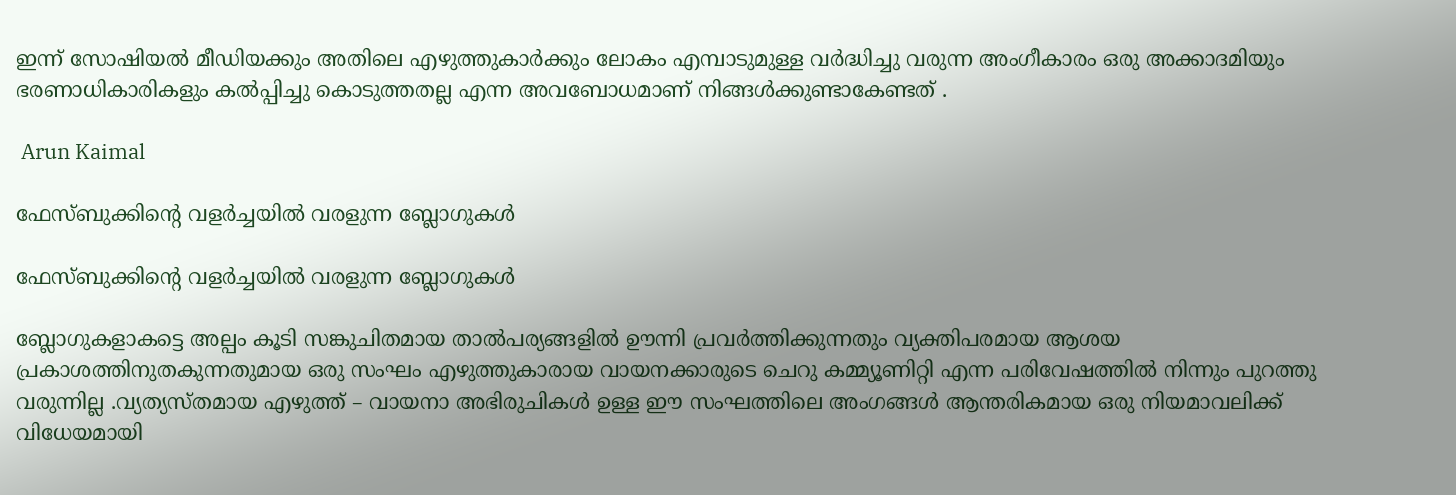ഇന്ന് സോഷിയല്‍ മീഡിയക്കും അതിലെ എഴുത്തുകാര്‍ക്കും ലോകം എമ്പാടുമുള്ള വര്‍ദ്ധിച്ചു വരുന്ന അംഗീകാരം ഒരു അക്കാദമിയും ഭരണാധികാരികളും കല്‍പ്പിച്ചു കൊടുത്തതല്ല എന്ന അവബോധമാണ് നിങ്ങള്‍ക്കുണ്ടാകേണ്ടത് .

 Arun Kaimal

ഫേസ്ബുക്കിന്‍റെ വളര്‍ച്ചയില്‍ വരളുന്ന ബ്ലോഗുകള്‍

ഫേസ്ബുക്കിന്‍റെ വളര്‍ച്ചയില്‍ വരളുന്ന ബ്ലോഗുകള്‍

ബ്ലോഗുകളാകട്ടെ അല്പം കൂടി സങ്കുചിതമായ താല്‍പര്യങ്ങളില്‍ ഊന്നി പ്രവര്‍ത്തിക്കുന്നതും വ്യക്തിപരമായ ആശയ പ്രകാശത്തിനുതകുന്നതുമായ ഒരു സംഘം എഴുത്തുകാരായ വായനക്കാരുടെ ചെറു കമ്മ്യൂണിറ്റി എന്ന പരിവേഷത്തില്‍ നിന്നും പുറത്തു വരുന്നില്ല .വ്യത്യസ്തമായ എഴുത്ത് – വായനാ അഭിരുചികള്‍ ഉള്ള ഈ സംഘത്തിലെ അംഗങ്ങള്‍ ആന്തരികമായ ഒരു നിയമാവലിക്ക് വിധേയമായി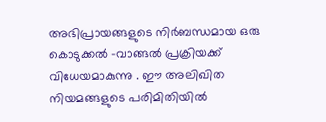അഭിപ്രായങ്ങളുടെ നിര്‍ബന്ധമായ ഒരു കൊടുക്കല്‍ -വാങ്ങല്‍ പ്രക്രിയക്ക് വിധേയമാകുന്നു . ഈ അലിഖിത നിയമങ്ങളുടെ പരിമിതിയില്‍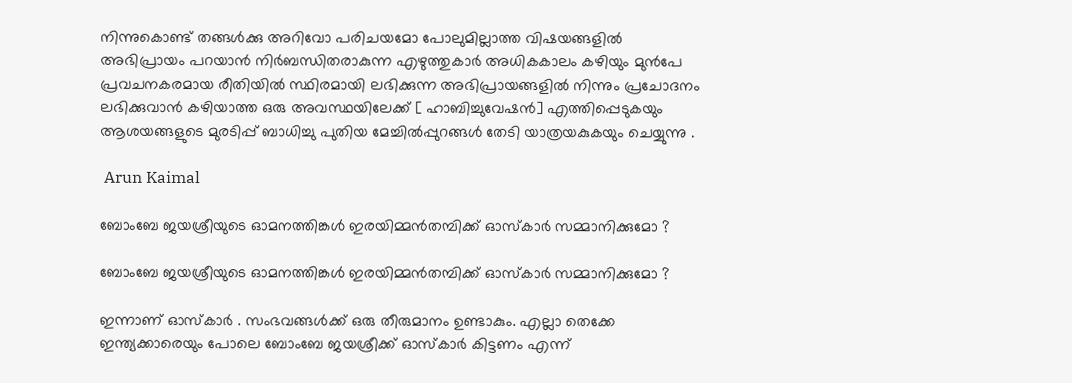നിന്നുകൊണ്ട് തങ്ങള്‍ക്കു അറിവോ പരിചയമോ പോലുമില്ലാത്ത വിഷയങ്ങളില്‍ അഭിപ്രായം പറയാന്‍ നിര്‍ബന്ധിതരാകുന്ന എഴുത്തുകാര്‍ അധികകാലം കഴിയും മുന്‍പേ പ്രവചനകരമായ രീതിയില്‍ സ്ഥിരമായി ലഭിക്കുന്ന അഭിപ്രായങ്ങളില്‍ നിന്നും പ്രചോദനം ലഭിക്കുവാന്‍ കഴിയാത്ത ഒരു അവസ്ഥയിലേക്ക് [ ഹാബിച്ചുവേഷന്‍] എത്തിപ്പെടുകയും ആശയങ്ങളുടെ മുരടിപ്പ് ബാധിച്ചു പുതിയ മേച്ചില്‍പ്പുറങ്ങള്‍ തേടി യാത്രയകുകയും ചെയ്യുന്നു .

 Arun Kaimal

ബോംബേ ജയശ്രീയുടെ ഓമനത്തിങ്കള്‍ ഇരയിമ്മന്‍തമ്പിക്ക് ഓസ്കാര്‍ സമ്മാനിക്കുമോ ?

ബോംബേ ജയശ്രീയുടെ ഓമനത്തിങ്കള്‍ ഇരയിമ്മന്‍തമ്പിക്ക് ഓസ്കാര്‍ സമ്മാനിക്കുമോ ?

ഇന്നാണ് ഓസ്കാര്‍ . സംഭവങ്ങള്‍ക്ക് ഒരു തീരുമാനം ഉണ്ടാകും. എല്ലാ തെക്കേ ഇന്ത്യക്കാരെയും പോലെ ബോംബേ ജയശ്രീക്ക് ഓസ്കാര്‍ കിട്ടണം എന്ന്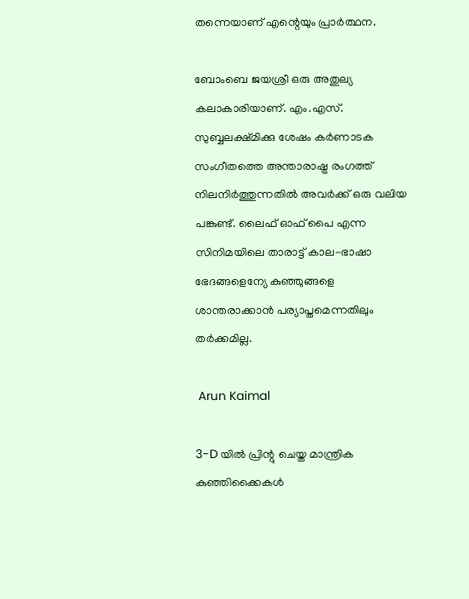തന്നെയാണ് എന്റെയും പ്രാര്‍ത്ഥന.

ബോംബെ ജയശ്രീ ഒരു അതുല്യ കലാകാരിയാണ്. എം.എസ്. സുബ്ബലക്ഷ്മിക്കു ശേഷം കര്‍ണാടക സംഗീതത്തെ അന്താരാഷ്ട്ര രംഗത്ത് നിലനിര്‍ത്തുന്നതില്‍ അവര്‍ക്ക് ഒരു വലിയ പങ്കുണ്ട്. ലൈഫ് ഓഫ് പൈ എന്ന സിനിമയിലെ താരാട്ട് കാല-ഭാഷാ ഭേദങ്ങളെന്യേ കുഞ്ഞുങ്ങളെ ശാന്തരാക്കാന്‍ പര്യാപ്തമെന്നതിലും തര്‍ക്കമില്ല.

 Arun Kaimal

3-D യില്‍ പ്രിന്റു ചെയ്ത മാന്ത്രിക കുഞ്ഞിക്കൈകള്‍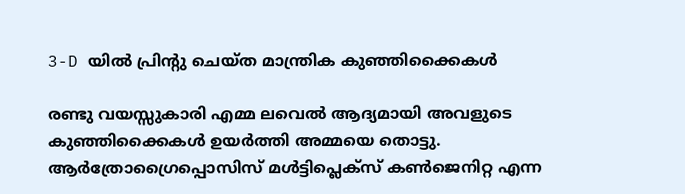3-D യില്‍ പ്രിന്റു ചെയ്ത മാന്ത്രിക കുഞ്ഞിക്കൈകള്‍

രണ്ടു വയസ്സുകാരി എമ്മ ലവെല്‍ ആദ്യമായി അവളുടെ കുഞ്ഞിക്കൈകള്‍ ഉയര്‍ത്തി അമ്മയെ തൊട്ടു. ആര്‍ത്രോഗ്രൈപ്പൊസിസ് മള്‍ട്ടിപ്ലെക്സ് കണ്‍ജെനിറ്റ എന്ന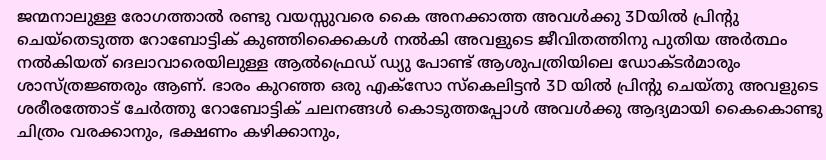ജന്മനാലുള്ള രോഗത്താല്‍ രണ്ടു വയസ്സുവരെ കൈ അനക്കാത്ത അവള്‍ക്കു 3Dയില്‍ പ്രിന്‍റു ചെയ്തെടുത്ത റോബോട്ടിക് കുഞ്ഞിക്കൈകള്‍ നല്‍കി അവളുടെ ജീവിതത്തിനു പുതിയ അര്‍ത്ഥം നല്‍കിയത് ദെലാവാരെയിലുള്ള ആല്‍ഫ്രെഡ് ഡ്യു പോണ്ട് ആശുപത്രിയിലെ ഡോക്ടര്‍മാരും ശാസ്ത്രജ്ഞരും ആണ്. ഭാരം കുറഞ്ഞ ഒരു എക്സോ സ്കെലിട്ടന്‍ 3D യില്‍ പ്രിന്റു ചെയ്തു അവളുടെ ശരീരത്തോട് ചേര്‍ത്തു റോബോട്ടിക് ചലനങ്ങള്‍ കൊടുത്തപ്പോള്‍ അവള്‍ക്കു ആദ്യമായി കൈകൊണ്ടു ചിത്രം വരക്കാനും, ഭക്ഷണം കഴിക്കാനും,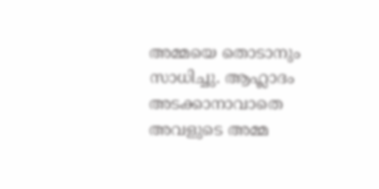അമ്മയെ തൊടാനും സാധിച്ചു. ആഹ്ലാദം അടക്കാനാവാതെ അവളുടെ അമ്മ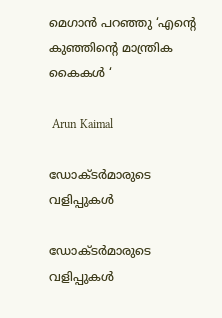മെഗാന്‍ പറഞ്ഞു ‘എന്‍റെ കുഞ്ഞിന്റെ മാന്ത്രിക കൈകള്‍ ‘

 Arun Kaimal

ഡോക്ടര്‍മാരുടെ വളിപ്പുകള്‍

ഡോക്ടര്‍മാരുടെ വളിപ്പുകള്‍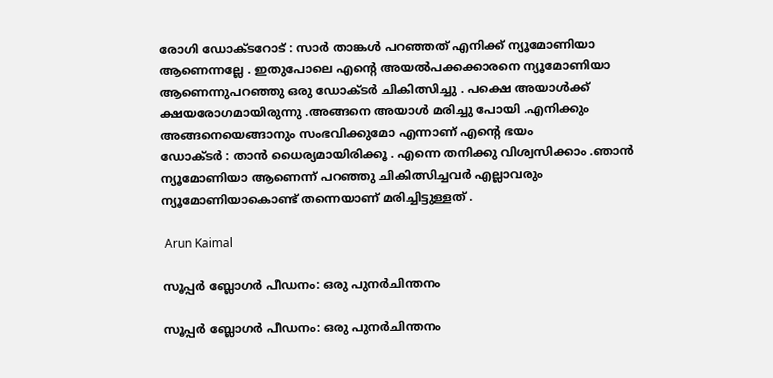രോഗി ഡോക്ടറോട് : സാര്‍ താങ്കള്‍ പറഞ്ഞത് എനിക്ക് ന്യൂമോണിയാ ആണെന്നല്ലേ . ഇതുപോലെ എന്റെ അയല്‍പക്കക്കാരനെ ന്യൂമോണിയാ ആണെന്നുപറഞ്ഞു ഒരു ഡോക്ടര്‍ ചികിത്സിച്ചു . പക്ഷെ അയാള്‍ക്ക്‌ ക്ഷയരോഗമായിരുന്നു .അങ്ങനെ അയാള്‍ മരിച്ചു പോയി .എനിക്കും അങ്ങനെയെങ്ങാനും സംഭവിക്കുമോ എന്നാണ് എന്റെ ഭയം
ഡോക്ടര്‍ : താന്‍ ധൈര്യമായിരിക്കൂ . എന്നെ തനിക്കു വിശ്വസിക്കാം .ഞാന്‍ ന്യൂമോണിയാ ആണെന്ന് പറഞ്ഞു ചികിത്സിച്ചവര്‍ എല്ലാവരും ന്യൂമോണിയാകൊണ്ട് തന്നെയാണ് മരിച്ചിട്ടുള്ളത് .

 Arun Kaimal

സൂപ്പര്‍ ബ്ലോഗര്‍ പീഡനം: ഒരു പുനര്‍ചിന്തനം

സൂപ്പര്‍ ബ്ലോഗര്‍ പീഡനം: ഒരു പുനര്‍ചിന്തനം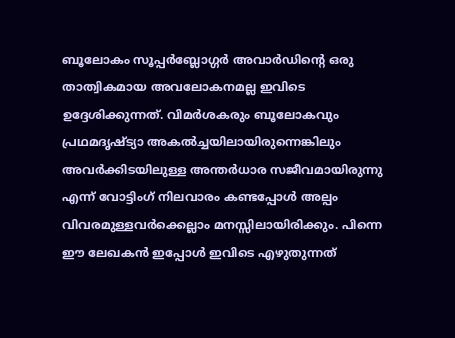ബൂലോകം സൂപ്പര്‍ബ്ലോഗ്ഗര്‍ അവാര്‍ഡിന്റെ ഒരു താത്വികമായ അവലോകനമല്ല ഇവിടെ ഉദ്ദേശിക്കുന്നത്. വിമര്‍ശകരും ബൂലോകവും പ്രഥമദൃഷ്ട്യാ അകല്‍ച്ചയിലായിരുന്നെങ്കിലും അവര്‍ക്കിടയിലുള്ള അന്തര്‍ധാര സജീവമായിരുന്നു എന്ന് വോട്ടിംഗ് നിലവാരം കണ്ടപ്പോള്‍ അല്പം വിവരമുള്ളവര്‍ക്കെല്ലാം മനസ്സിലായിരിക്കും. പിന്നെ ഈ ലേഖകന്‍ ഇപ്പോള്‍ ഇവിടെ എഴുതുന്നത്‌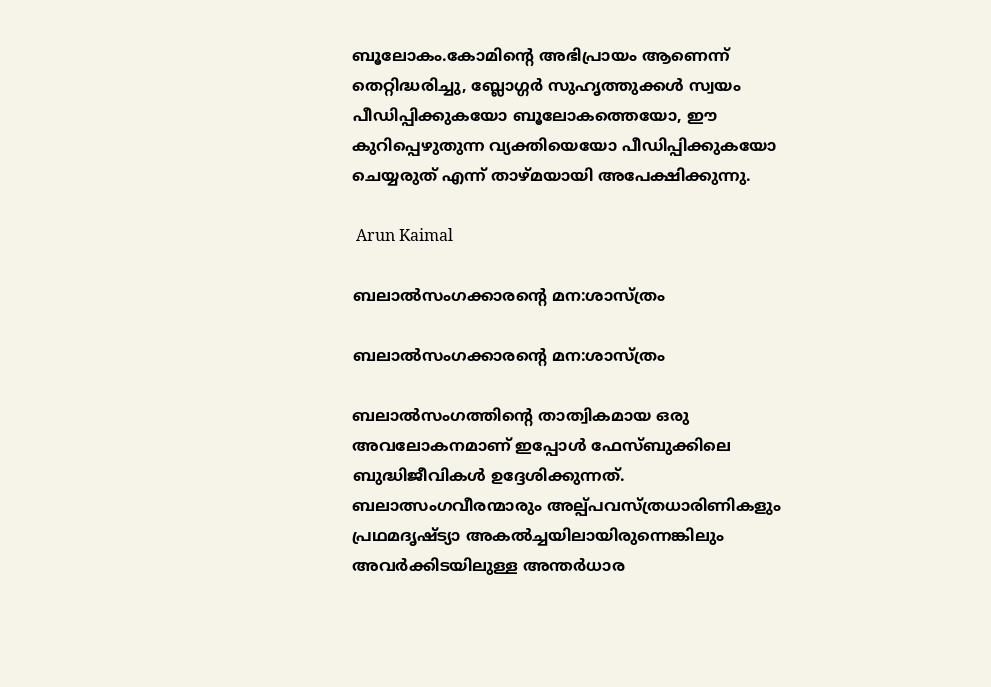ബൂലോകം.കോമിന്റെ അഭിപ്രായം ആണെന്ന് തെറ്റിദ്ധരിച്ചു, ബ്ലോഗ്ഗര്‍ സുഹൃത്തുക്കള്‍ സ്വയം പീഡിപ്പിക്കുകയോ ബൂലോകത്തെയോ, ഈ കുറിപ്പെഴുതുന്ന വ്യക്തിയെയോ പീഡിപ്പിക്കുകയോ ചെയ്യരുത് എന്ന് താഴ്മയായി അപേക്ഷിക്കുന്നു.

 Arun Kaimal

ബലാല്‍സംഗക്കാരന്റെ മന:ശാസ്ത്രം

ബലാല്‍സംഗക്കാരന്റെ മന:ശാസ്ത്രം

ബലാല്‍സംഗത്തിന്റെ താത്വികമായ ഒരു അവലോകനമാണ് ഇപ്പോള്‍ ഫേസ്ബുക്കിലെ ബുദ്ധിജീവികള്‍ ഉദ്ദേശിക്കുന്നത്. ബലാത്സംഗവീരന്മാരും അല്പ്പവസ്ത്രധാരിണികളും പ്രഥമദൃഷ്ട്യാ അകല്‍ച്ചയിലായിരുന്നെങ്കിലും അവര്‍ക്കിടയിലുള്ള അന്തര്‍ധാര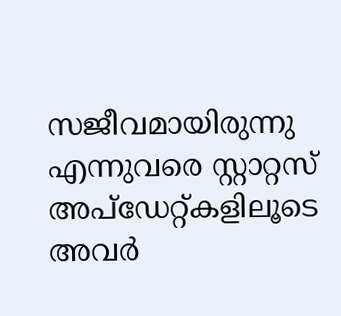സജീവമായിരുന്നു എന്നുവരെ സ്റ്റാറ്റസ് അപ്‌ഡേറ്റ്കളിലൂടെ അവര്‍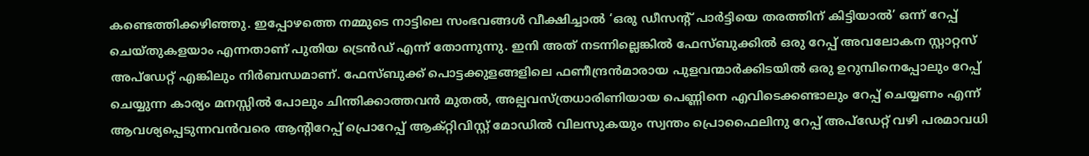കണ്ടെത്തിക്കഴിഞ്ഞു. ഇപ്പോഴത്തെ നമ്മുടെ നാട്ടിലെ സംഭവങ്ങള്‍ വീക്ഷിച്ചാല്‍ ‘ഒരു ഡീസന്റ് പാര്‍ട്ടിയെ തരത്തിന് കിട്ടിയാല്‍’ ഒന്ന് റേപ്പ് ചെയ്തുകളയാം എന്നതാണ് പുതിയ ട്രെന്‍ഡ് എന്ന് തോന്നുന്നു. ഇനി അത് നടന്നില്ലെങ്കില്‍ ഫേസ്ബുക്കില്‍ ഒരു റേപ്പ് അവലോകന സ്റ്റാറ്റസ് അപ്‌ഡേറ്റ് എങ്കിലും നിര്‍ബന്ധമാണ്. ഫേസ്ബുക്ക് പൊട്ടക്കുളങ്ങളിലെ ഫണീന്ദ്രന്‍മാരായ പുളവന്മാര്‍ക്കിടയില്‍ ഒരു ഉറുമ്പിനെപ്പോലും റേപ്പ് ചെയ്യുന്ന കാര്യം മനസ്സില്‍ പോലും ചിന്തിക്കാത്തവന്‍ മുതല്‍, അല്പവസ്ത്രധാരിണിയായ പെണ്ണിനെ എവിടെക്കണ്ടാലും റേപ്പ് ചെയ്യണം എന്ന് ആവശ്യപ്പെടുന്നവന്‍വരെ ആന്റിറേപ്പ് പ്രൊറേപ്പ് ആക്റ്റിവിസ്റ്റ് മോഡില്‍ വിലസുകയും സ്വന്തം പ്രൊഫൈലിനു റേപ്പ് അപ്‌ഡേറ്റ് വഴി പരമാവധി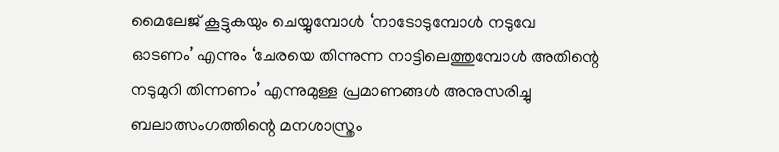മൈലേജ് കൂട്ടുകയും ചെയ്യുമ്പോള്‍ ‘നാടോടുമ്പോള്‍ നടുവേ ഓടണം’ എന്നും ‘ചേരയെ തിന്നുന്ന നാട്ടിലെത്തുമ്പോള്‍ അതിന്റെ നടുമുറി തിന്നണം’ എന്നുമുള്ള പ്രമാണങ്ങള്‍ അനുസരിച്ചു ബലാത്സംഗത്തിന്റെ മനശാസ്ത്രം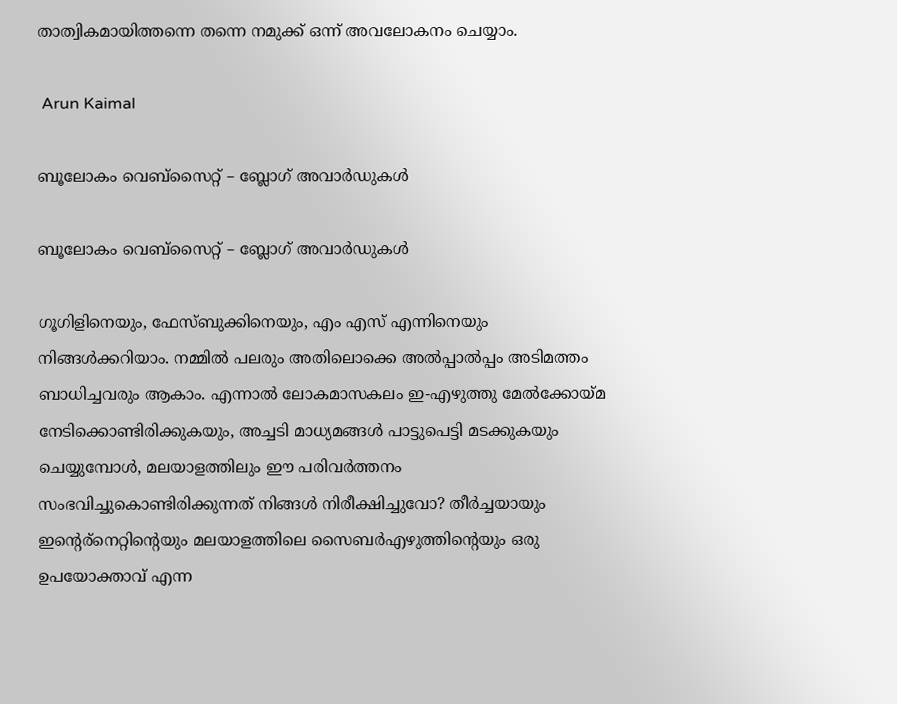താത്വികമായിത്തന്നെ തന്നെ നമുക്ക് ഒന്ന് അവലോകനം ചെയ്യാം.

 Arun Kaimal

ബൂലോകം വെബ്സൈറ്റ് – ബ്ലോഗ്‌ അവാര്‍ഡുകള്‍

ബൂലോകം വെബ്സൈറ്റ് – ബ്ലോഗ്‌ അവാര്‍ഡുകള്‍

ഗൂഗിളിനെയും, ഫേസ്ബുക്കിനെയും, എം എസ് എന്നിനെയും നിങ്ങള്‍ക്കറിയാം. നമ്മില്‍ പലരും അതിലൊക്കെ അല്‍പ്പാല്‍പ്പം അടിമത്തം ബാധിച്ചവരും ആകാം. എന്നാല്‍ ലോകമാസകലം ഇ-എഴുത്തു മേല്‍ക്കോയ്മ നേടിക്കൊണ്ടിരിക്കുകയും, അച്ചടി മാധ്യമങ്ങള്‍ പാട്ടുപെട്ടി മടക്കുകയും ചെയ്യുമ്പോള്‍, മലയാളത്തിലും ഈ പരിവര്‍ത്തനം സംഭവിച്ചുകൊണ്ടിരിക്കുന്നത് നിങ്ങള്‍ നിരീക്ഷിച്ചുവോ? തീര്‍ച്ചയായും ഇന്റെര്നെറ്റിന്‍റെയും മലയാളത്തിലെ സൈബര്‍എഴുത്തിന്റെയും ഒരു ഉപയോക്താവ് എന്ന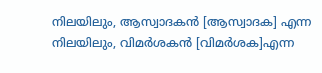നിലയിലും, ആസ്വാദകന്‍ [ആസ്വാദക] എന്ന നിലയിലും, വിമര്‍ശകന്‍ [വിമര്‍ശക]എന്ന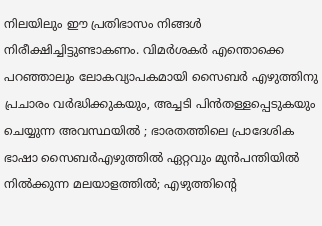നിലയിലും ഈ പ്രതിഭാസം നിങ്ങള്‍ നിരീക്ഷിച്ചിട്ടുണ്ടാകണം. വിമര്‍ശകര്‍ എന്തൊക്കെ പറഞ്ഞാലും ലോകവ്യാപകമായി സൈബര്‍ എഴുത്തിനു പ്രചാരം വര്‍ദ്ധിക്കുകയും, അച്ചടി പിന്‍തള്ളപ്പെടുകയും ചെയ്യുന്ന അവസ്ഥയില്‍ ; ഭാരതത്തിലെ പ്രാദേശിക ഭാഷാ സൈബര്‍എഴുത്തില്‍ ഏറ്റവും മുന്‍പന്തിയില്‍ നില്‍ക്കുന്ന മലയാളത്തില്‍; എഴുത്തിന്റെ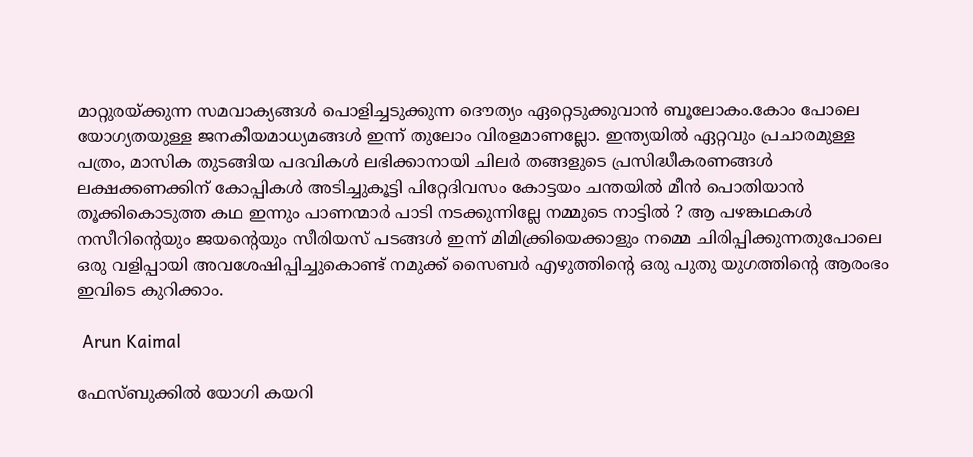മാറ്റുരയ്ക്കുന്ന സമവാക്യങ്ങള്‍ പൊളിച്ചടുക്കുന്ന ദൌത്യം ഏറ്റെടുക്കുവാന്‍ ബൂലോകം.കോം പോലെ യോഗ്യതയുള്ള ജനകീയമാധ്യമങ്ങള്‍ ഇന്ന് തുലോം വിരളമാണല്ലോ. ഇന്ത്യയില്‍ ഏറ്റവും പ്രചാരമുള്ള പത്രം, മാസിക തുടങ്ങിയ പദവികള്‍ ലഭിക്കാനായി ചിലര്‍ തങ്ങളുടെ പ്രസിദ്ധീകരണങ്ങള്‍ ലക്ഷക്കണക്കിന്‌ കോപ്പികള്‍ അടിച്ചുകൂട്ടി പിറ്റേദിവസം കോട്ടയം ചന്തയില്‍ മീന്‍ പൊതിയാന്‍ തൂക്കികൊടുത്ത കഥ ഇന്നും പാണന്മാര്‍ പാടി നടക്കുന്നില്ലേ നമ്മുടെ നാട്ടില്‍ ? ആ പഴങ്കഥകള്‍ നസീറിന്റെയും ജയന്റെയും സീരിയസ് പടങ്ങള്‍ ഇന്ന് മിമിക്ക്രിയെക്കാളും നമ്മെ ചിരിപ്പിക്കുന്നതുപോലെ ഒരു വളിപ്പായി അവശേഷിപ്പിച്ചുകൊണ്ട് നമുക്ക് സൈബര്‍ എഴുത്തിന്റെ ഒരു പുതു യുഗത്തിന്റെ ആരംഭം ഇവിടെ കുറിക്കാം.

 Arun Kaimal

ഫേസ്ബുക്കില്‍ യോഗി കയറി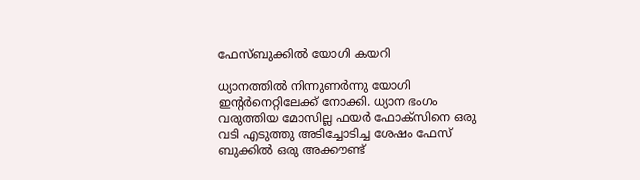ഫേസ്ബുക്കില്‍ യോഗി കയറി

ധ്യാനത്തില്‍ നിന്നുണര്‍ന്നു യോഗി ഇന്റര്‍നെറ്റിലേക്ക് നോക്കി. ധ്യാന ഭംഗം വരുത്തിയ മോസില്ല ഫയര്‍ ഫോക്സിനെ ഒരു വടി എടുത്തു അടിച്ചോടിച്ച ശേഷം ഫേസ് ബുക്കില്‍ ഒരു അക്കൗണ്ട്‌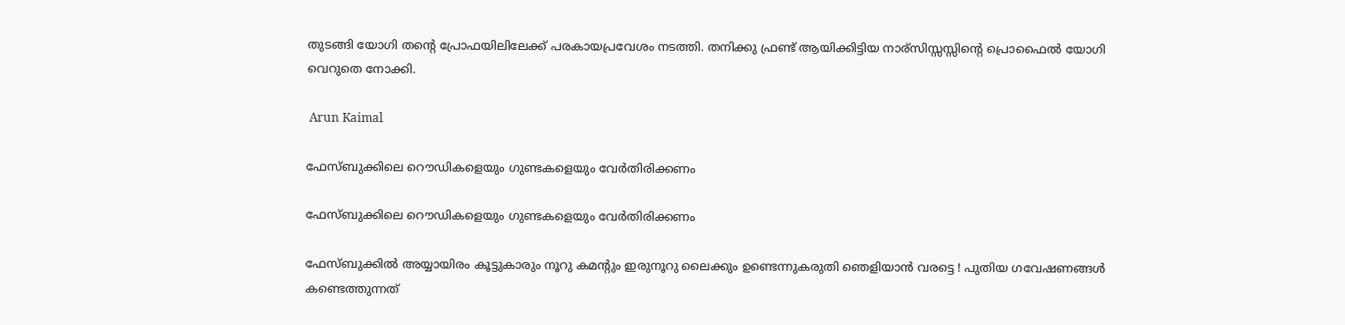തുടങ്ങി യോഗി തന്റെ പ്രോഫയിലിലേക്ക് പരകായപ്രവേശം നടത്തി. തനിക്കു ഫ്രണ്ട് ആയിക്കിട്ടിയ നാര്സിസ്സസ്സിന്റെ പ്രൊഫൈല്‍ യോഗി വെറുതെ നോക്കി.

 Arun Kaimal

ഫേസ്ബുക്കിലെ റൌഡികളെയും ഗുണ്ടകളെയും വേര്‍തിരിക്കണം

ഫേസ്ബുക്കിലെ റൌഡികളെയും ഗുണ്ടകളെയും വേര്‍തിരിക്കണം

ഫേസ്ബുക്കില്‍ അയ്യായിരം കൂട്ടുകാരും നൂറു കമന്‍റും ഇരുനൂറു ലൈക്കും ഉണ്ടെന്നുകരുതി ഞെളിയാന്‍ വരട്ടെ ! പുതിയ ഗവേഷണങ്ങള്‍ കണ്ടെത്തുന്നത്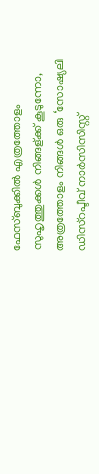ഫേസ്ബുക്കില്‍ എത്രത്തോളം സുഹൃത്തുക്കള്‍ നിങ്ങള്ക്ക് കൂടുന്നോ, അത്രത്തോളം നിങ്ങള്‍ ഒരു ‘സോഷ്യലി ഡിസ്റപ്ടീവ് നാര്‍സിസിസ്റ്റ്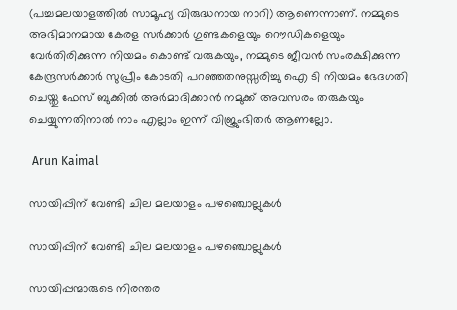(പച്ചമലയാളത്തില്‍ സാമൂഹ്യ വിരുദ്ധനായ നാറി) ആണെന്നാണ്. നമ്മുടെ അഭിമാനമായ കേരള സര്‍ക്കാര്‍ ഗുണ്ടകളെയും റൌഡികളെയും വേര്‍തിരിക്കുന്ന നിയമം കൊണ്ട് വരുകയും, നമ്മുടെ ജീവന്‍ സംരക്ഷിക്കുന്ന കേന്ദ്രസര്‍ക്കാര്‍ സുപ്രീം കോടതി പറഞ്ഞതനുസ്സരിച്ചു ഐ ടി നിയമം ഭേദഗതി ചെയ്തു ഫേസ് ബുക്കില്‍ അര്‍മാദിക്കാന്‍ നമുക്ക് അവസരം തരുകയും ചെയ്യുന്നതിനാല്‍ നാം എല്ലാം ഇന്ന് വിജ്രുംഭിതര്‍ ആണല്ലോ.

 Arun Kaimal

സായിപ്പിന് വേണ്ടി ചില മലയാളം പഴഞ്ചൊല്ലുകള്‍

സായിപ്പിന് വേണ്ടി ചില മലയാളം പഴഞ്ചൊല്ലുകള്‍

സായിപ്പന്മാരുടെ നിരന്തര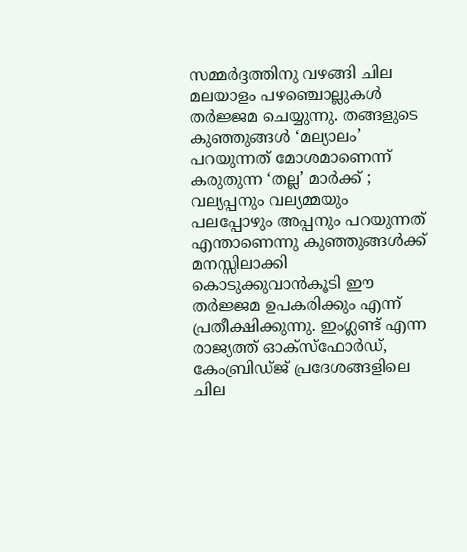സമ്മര്‍ദ്ദത്തിനു വഴങ്ങി ചില മലയാളം പഴഞ്ചൊല്ലുകള്‍ തര്‍ജ്ജമ ചെയ്യുന്നു. തങ്ങളുടെ കുഞ്ഞുങ്ങള്‍ ‘മല്യാലം’ പറയുന്നത് മോശമാണെന്ന് കരുതുന്ന ‘തല്ല’ മാര്‍ക്ക് ; വല്യപ്പനും വല്യമ്മയും പലപ്പോഴും അപ്പനും പറയുന്നത് എന്താണെന്നു കുഞ്ഞുങ്ങള്‍ക്ക്‌ മനസ്സിലാക്കി കൊടുക്കുവാന്‍കൂടി ഈ തര്‍ജ്ജമ ഉപകരിക്കും എന്ന് പ്രതീക്ഷിക്കുന്നു. ഇംഗ്ലണ്ട് എന്ന രാജ്യത്ത് ഓക്സ്ഫോര്‍ഡ്, കേംബ്രിഡ്ജ് പ്രദേശങ്ങളിലെ ചില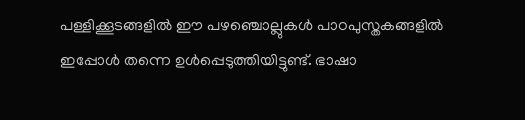പള്ളിക്കൂടങ്ങളില്‍ ഈ പഴഞ്ചൊല്ലുകള്‍ പാഠപുസ്തകങ്ങളില്‍ ഇപ്പോള്‍ തന്നെ ഉള്‍പ്പെടുത്തിയിട്ടുണ്ട്. ഭാഷാ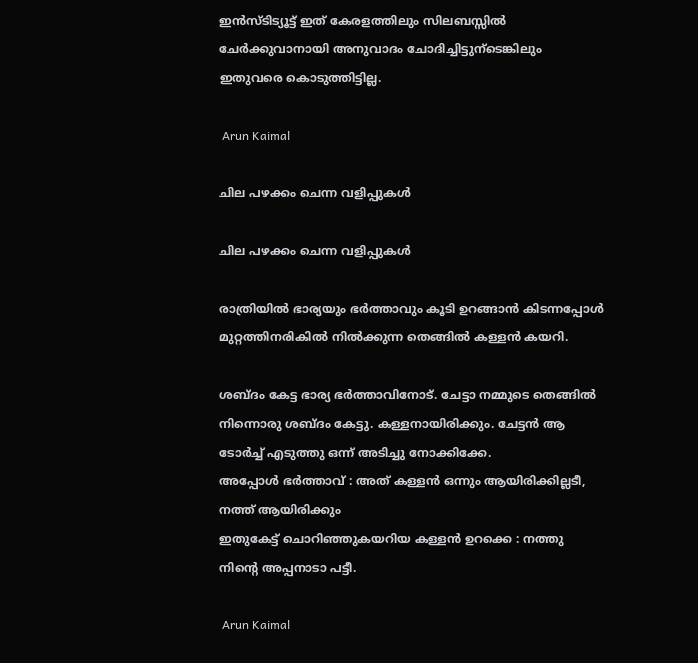ഇന്‍സ്ടിട്യൂട്ട് ഇത് കേരളത്തിലും സിലബസ്സില്‍ ചേര്‍ക്കുവാനായി അനുവാദം ചോദിച്ചിട്ടുന്ടെങ്കിലും ഇതുവരെ കൊടുത്തിട്ടില്ല.

 Arun Kaimal

ചില പഴക്കം ചെന്ന വളിപ്പുകള്‍

ചില പഴക്കം ചെന്ന വളിപ്പുകള്‍

രാത്രിയില്‍ ഭാര്യയും ഭര്‍ത്താവും കൂടി ഉറങ്ങാന്‍ കിടന്നപ്പോള്‍ മുറ്റത്തിനരികില്‍ നില്‍ക്കുന്ന തെങ്ങില്‍ കള്ളന്‍ കയറി.

ശബ്ദം കേട്ട ഭാര്യ ഭര്‍ത്താവിനോട്. ചേട്ടാ നമ്മുടെ തെങ്ങില്‍ നിന്നൊരു ശബ്ദം കേട്ടു. കള്ളനായിരിക്കും. ചേട്ടന്‍ ആ ടോര്‍ച്ച് എടുത്തു ഒന്ന് അടിച്ചു നോക്കിക്കേ.
അപ്പോള്‍ ഭര്‍ത്താവ് : അത് കള്ളന്‍ ഒന്നും ആയിരിക്കില്ലടീ, നത്ത് ആയിരിക്കും
ഇതുകേട്ട് ചൊറിഞ്ഞുകയറിയ കള്ളന്‍ ഉറക്കെ : നത്തു നിന്റെ അപ്പനാടാ പട്ടീ.

 Arun Kaimal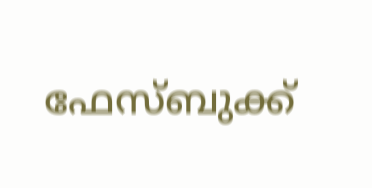ഫേസ്ബുക്ക്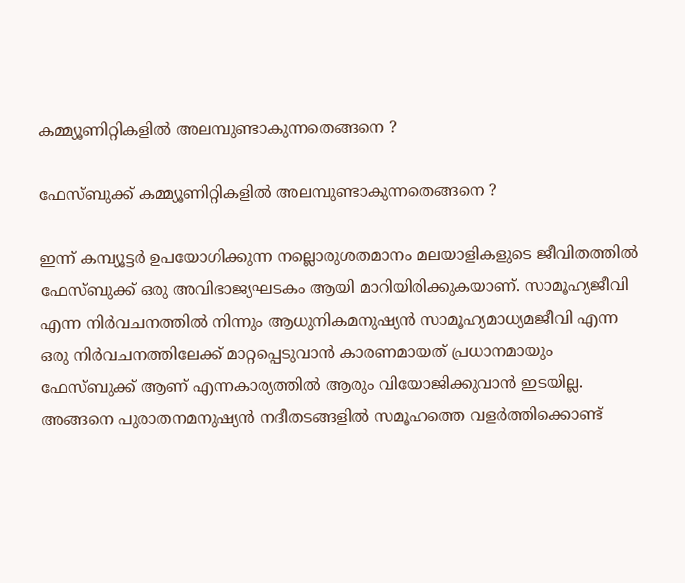കമ്മ്യൂണിറ്റികളില്‍ അലമ്പുണ്ടാകുന്നതെങ്ങനെ ?

ഫേസ്ബുക്ക് കമ്മ്യൂണിറ്റികളില്‍ അലമ്പുണ്ടാകുന്നതെങ്ങനെ ?

ഇന്ന് കമ്പ്യൂട്ടര്‍ ഉപയോഗിക്കുന്ന നല്ലൊരുശതമാനം മലയാളികളുടെ ജീവിതത്തില്‍ ഫേസ്ബുക്ക് ഒരു അവിഭാജ്യഘടകം ആയി മാറിയിരിക്കുകയാണ്. സാമൂഹ്യജീവി എന്ന നിര്‍വചനത്തില്‍ നിന്നും ആധുനികമനുഷ്യന്‍ സാമൂഹ്യമാധ്യമജീവി എന്ന ഒരു നിര്‍വചനത്തിലേക്ക് മാറ്റപ്പെടുവാന്‍ കാരണമായത്‌ പ്രധാനമായും ഫേസ്ബുക്ക് ആണ് എന്നകാര്യത്തില്‍ ആരും വിയോജിക്കുവാന്‍ ഇടയില്ല. അങ്ങനെ പുരാതനമനുഷ്യന്‍ നദീതടങ്ങളില്‍ സമൂഹത്തെ വളര്‍ത്തിക്കൊണ്ട്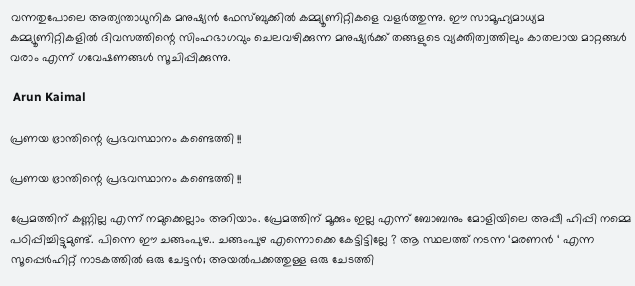വന്നതുപോലെ അത്യന്താധുനിക മനുഷ്യന്‍ ഫേസ്ബുക്കില്‍ കമ്മ്യൂണിറ്റികളെ വളര്‍ത്തുന്നു. ഈ സാമൂഹ്യമാധ്യമ കമ്മ്യൂണിറ്റികളില്‍ ദിവസത്തിന്റെ സിംഹഭാഗവും ചെലവഴിക്കുന്ന മനുഷ്യര്‍ക്ക്‌ തങ്ങളുടെ വ്യക്തിത്വത്തിലും കാതലായ മാറ്റങ്ങള്‍ വരാം എന്ന് ഗവേഷണങ്ങള്‍ സൂചിപ്പിക്കുന്നു.

 Arun Kaimal

പ്രണയ ഭ്രാന്തിന്റെ പ്രഭവസ്ഥാനം കണ്ടെത്തി !!

പ്രണയ ഭ്രാന്തിന്റെ പ്രഭവസ്ഥാനം കണ്ടെത്തി !!

പ്രേമത്തിന് കണ്ണില്ല എന്ന് നമുക്കെല്ലാം അറിയാം. പ്രേമത്തിന് മൂക്കും ഇല്ല എന്ന് ബോബനും മോളിയിലെ അപ്പീ ഹിപ്പി നമ്മെ പഠിപ്പിച്ചിട്ടുമുണ്ട്. പിന്നെ ഈ ചങ്ങംപുഴ.. ചങ്ങംപുഴ എന്നൊക്കെ കേട്ടിട്ടില്ലേ ? ആ സ്ഥലത്ത് നടന്ന ‘മരണന്‍ ‘ എന്ന സൂപ്പെര്‍ഹിറ്റ് നാടകത്തില്‍ ഒരു ചേട്ടന്‍; അയല്‍പക്കത്തുള്ള ഒരു ചേടത്തി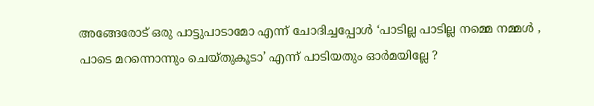അങ്ങേരോട് ഒരു പാട്ടുപാടാമോ എന്ന് ചോദിച്ചപ്പോള്‍ ‘പാടില്ല പാടില്ല നമ്മെ നമ്മള്‍ , പാടെ മറന്നൊന്നും ചെയ്തുകൂടാ’ എന്ന് പാടിയതും ഓര്‍മയില്ലേ ?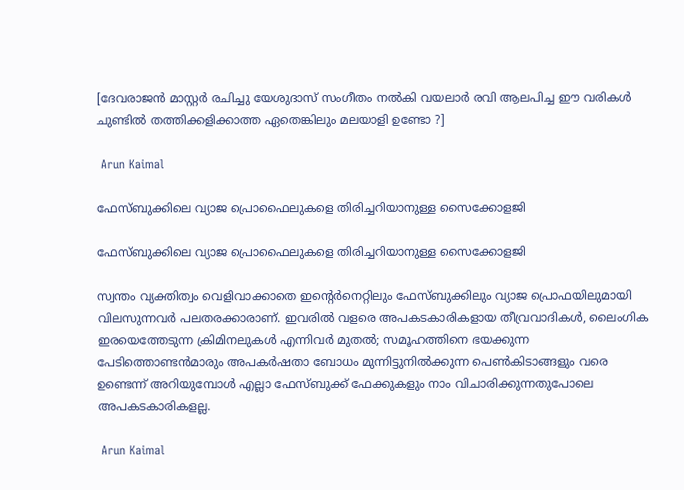[ദേവരാജന്‍ മാസ്റ്റര്‍ രചിച്ചു യേശുദാസ് സംഗീതം നല്‍കി വയലാര്‍ രവി ആലപിച്ച ഈ വരികള്‍ ചുണ്ടില്‍ തത്തിക്കളിക്കാത്ത ഏതെങ്കിലും മലയാളി ഉണ്ടോ ?]

 Arun Kaimal

ഫേസ്ബുക്കിലെ വ്യാജ പ്രൊഫൈലുകളെ തിരിച്ചറിയാനുള്ള സൈക്കോളജി

ഫേസ്ബുക്കിലെ വ്യാജ പ്രൊഫൈലുകളെ തിരിച്ചറിയാനുള്ള സൈക്കോളജി

സ്വന്തം വ്യക്തിത്വം വെളിവാക്കാതെ ഇന്റെര്‍നെറ്റിലും ഫേസ്ബുക്കിലും വ്യാജ പ്രൊഫയിലുമായി വിലസുന്നവര്‍ പലതരക്കാരാണ്. ഇവരില്‍ വളരെ അപകടകാരികളായ തീവ്രവാദികള്‍, ലൈംഗിക ഇരയെത്തേടുന്ന ക്രിമിനലുകള്‍ എന്നിവര്‍ മുതല്‍; സമൂഹത്തിനെ ഭയക്കുന്ന പേടിത്തൊണ്ടന്‍മാരും അപകര്‍ഷതാ ബോധം മുന്നിട്ടുനില്‍ക്കുന്ന പെണ്‍കിടാങ്ങളും വരെ ഉണ്ടെന്ന്‍ അറിയുമ്പോള്‍ എല്ലാ ഫേസ്ബുക്ക് ഫേക്കുകളും നാം വിചാരിക്കുന്നതുപോലെ അപകടകാരികളല്ല.

 Arun Kaimal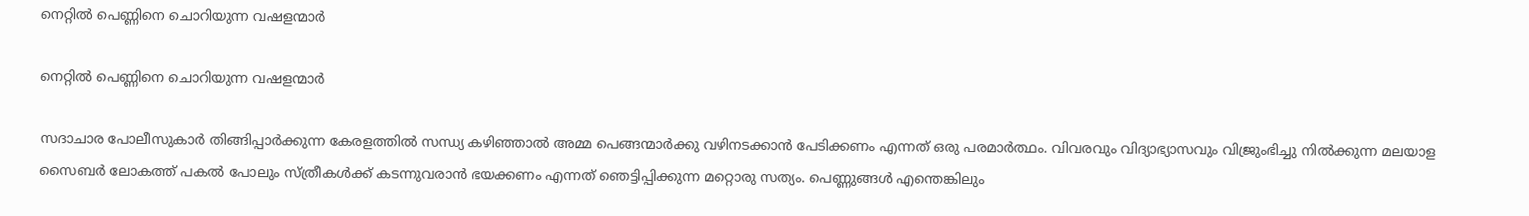നെറ്റില്‍ പെണ്ണിനെ ചൊറിയുന്ന വഷളന്മാര്‍

നെറ്റില്‍ പെണ്ണിനെ ചൊറിയുന്ന വഷളന്മാര്‍

സദാചാര പോലീസുകാര്‍ തിങ്ങിപ്പാര്‍ക്കുന്ന കേരളത്തില്‍ സന്ധ്യ കഴിഞ്ഞാല്‍ അമ്മ പെങ്ങന്മാര്‍ക്കു വഴിനടക്കാന്‍ പേടിക്കണം എന്നത് ഒരു പരമാര്‍ത്ഥം. വിവരവും വിദ്യാഭ്യാസവും വിജ്രുംഭിച്ചു നില്‍ക്കുന്ന മലയാള സൈബര്‍ ലോകത്ത് പകല്‍ പോലും സ്ത്രീകള്‍ക്ക് കടന്നുവരാന്‍ ഭയക്കണം എന്നത് ഞെട്ടിപ്പിക്കുന്ന മറ്റൊരു സത്യം. പെണ്ണുങ്ങള്‍ എന്തെങ്കിലും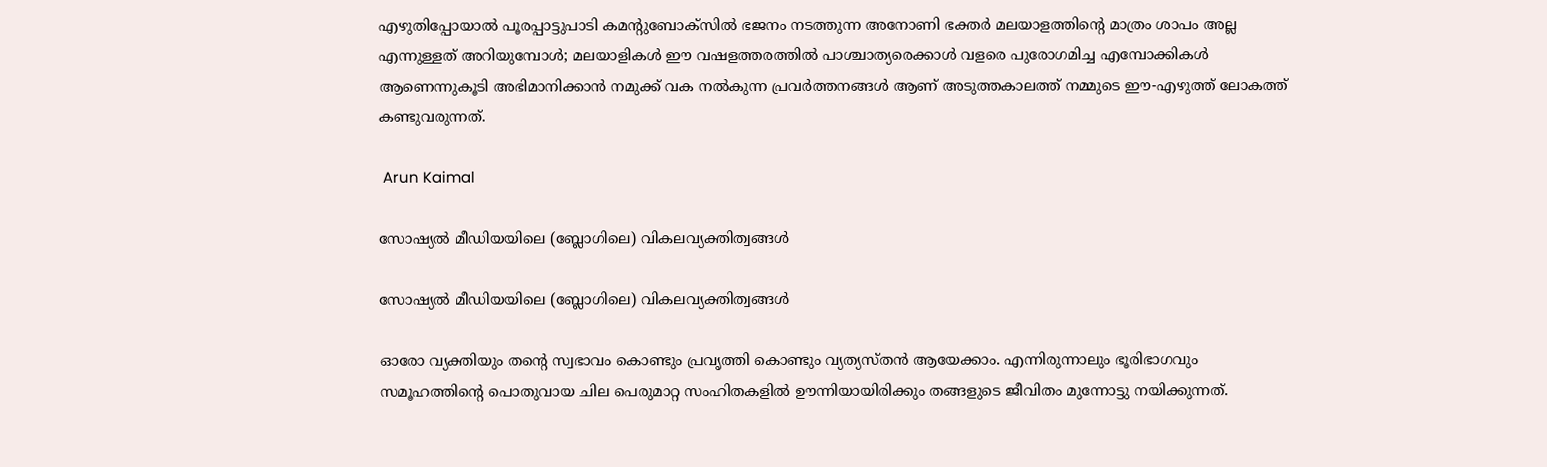എഴുതിപ്പോയാല്‍ പൂരപ്പാട്ടുപാടി കമന്റുബോക്സില്‍ ഭജനം നടത്തുന്ന അനോണി ഭക്തര്‍ മലയാളത്തിന്റെ മാത്രം ശാപം അല്ല എന്നുള്ളത് അറിയുമ്പോള്‍; മലയാളികള്‍ ഈ വഷളത്തരത്തില്‍ പാശ്ചാത്യരെക്കാള്‍ വളരെ പുരോഗമിച്ച എമ്പോക്കികള്‍ ആണെന്നുകൂടി അഭിമാനിക്കാന്‍ നമുക്ക് വക നല്‍കുന്ന പ്രവര്‍ത്തനങ്ങള്‍ ആണ് അടുത്തകാലത്ത്‌ നമ്മുടെ ഈ-എഴുത്ത് ലോകത്ത് കണ്ടുവരുന്നത്.

 Arun Kaimal

സോഷ്യല്‍ മീഡിയയിലെ (ബ്ലോഗിലെ) വികലവ്യക്തിത്വങ്ങള്‍

സോഷ്യല്‍ മീഡിയയിലെ (ബ്ലോഗിലെ) വികലവ്യക്തിത്വങ്ങള്‍

ഓരോ വ്യക്തിയും തന്റെ സ്വഭാവം കൊണ്ടും പ്രവൃത്തി കൊണ്ടും വ്യത്യസ്തന്‍ ആയേക്കാം. എന്നിരുന്നാലും ഭൂരിഭാഗവും സമൂഹത്തിന്റെ പൊതുവായ ചില പെരുമാറ്റ സംഹിതകളില്‍ ഊന്നിയായിരിക്കും തങ്ങളുടെ ജീവിതം മുന്നോട്ടു നയിക്കുന്നത്.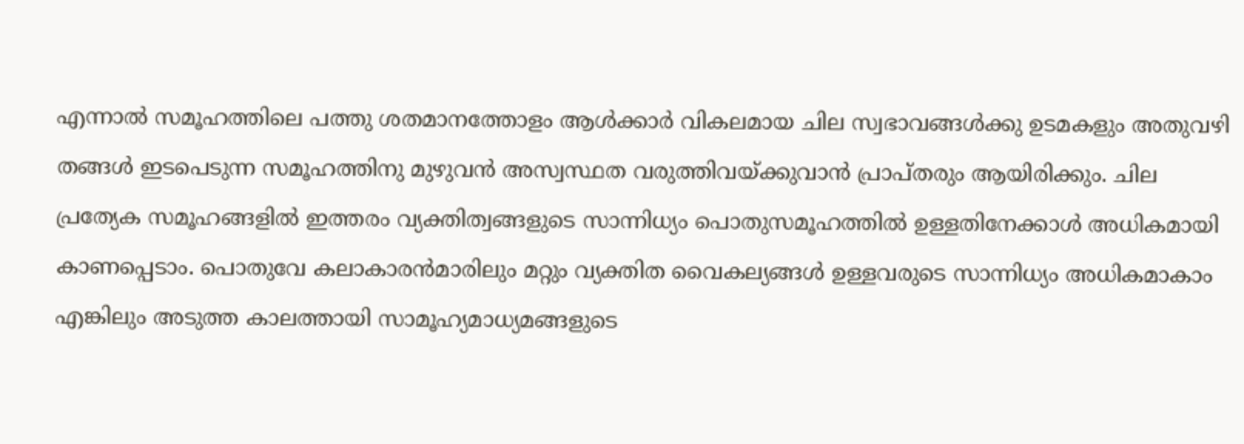എന്നാല്‍ സമൂഹത്തിലെ പത്തു ശതമാനത്തോളം ആള്‍ക്കാര്‍ വികലമായ ചില സ്വഭാവങ്ങള്‍ക്കു ഉടമകളും അതുവഴി തങ്ങള്‍ ഇടപെടുന്ന സമൂഹത്തിനു മുഴുവന്‍ അസ്വസ്ഥത വരുത്തിവയ്ക്കുവാന്‍ പ്രാപ്തരും ആയിരിക്കും. ചില പ്രത്യേക സമൂഹങ്ങളില്‍ ഇത്തരം വ്യക്തിത്വങ്ങളുടെ സാന്നിധ്യം പൊതുസമൂഹത്തില്‍ ഉള്ളതിനേക്കാള്‍ അധികമായി കാണപ്പെടാം. പൊതുവേ കലാകാരന്‍മാരിലും മറ്റും വ്യക്തിത വൈകല്യങ്ങള്‍ ഉള്ളവരുടെ സാന്നിധ്യം അധികമാകാം എങ്കിലും അടുത്ത കാലത്തായി സാമൂഹ്യമാധ്യമങ്ങളുടെ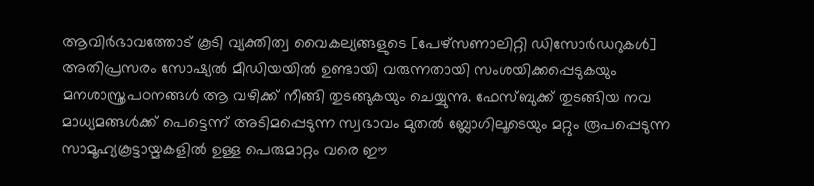ആവിര്‍ഭാവത്തോട് കൂടി വ്യക്തിത്വ വൈകല്യങ്ങളുടെ [പേഴ്സണാലിറ്റി ഡിസോര്‍ഡറുകള്‍] അതിപ്രസരം സോഷ്യല്‍ മീഡിയയില്‍ ഉണ്ടായി വരുന്നതായി സംശയിക്കപ്പെടുകയും മനശാസ്ത്രപഠനങ്ങള്‍ ആ വഴിക്ക് നീങ്ങി തുടങ്ങുകയും ചെയ്യുന്നു. ഫേസ്ബുക്ക്‌ തുടങ്ങിയ നവ മാധ്യമങ്ങള്‍ക്ക് പെട്ടെന്ന് അടിമപ്പെടുന്ന സ്വഭാവം മുതല്‍ ബ്ലോഗിലൂടെയും മറ്റും രൂപപ്പെടുന്ന സാമൂഹ്യകൂട്ടായ്മകളില്‍ ഉള്ള പെരുമാറ്റം വരെ ഈ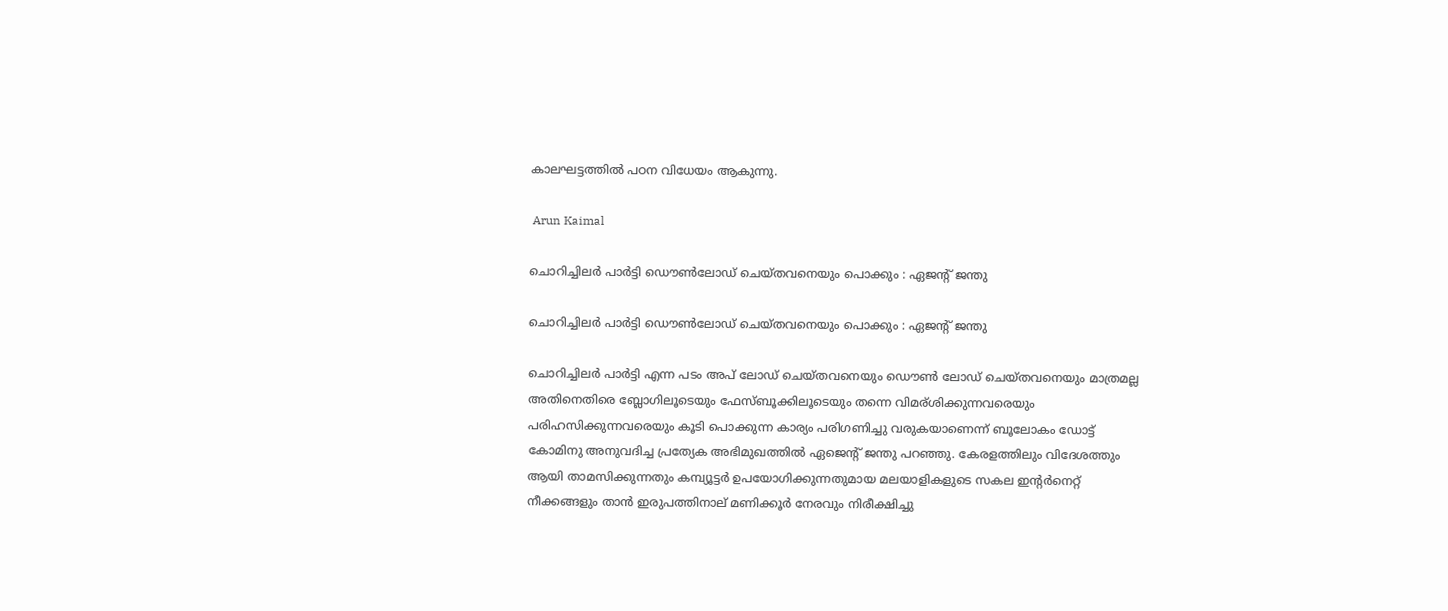കാലഘട്ടത്തില്‍ പഠന വിധേയം ആകുന്നു.

 Arun Kaimal

ചൊറിച്ചിലര്‍ പാര്‍ട്ടി ഡൌണ്‍ലോഡ് ചെയ്തവനെയും പൊക്കും : ഏജന്റ് ജന്തു

ചൊറിച്ചിലര്‍ പാര്‍ട്ടി ഡൌണ്‍ലോഡ് ചെയ്തവനെയും പൊക്കും : ഏജന്റ് ജന്തു

ചൊറിച്ചിലര്‍ പാര്‍ട്ടി എന്ന പടം അപ് ലോഡ് ചെയ്തവനെയും ഡൌണ്‍ ലോഡ് ചെയ്തവനെയും മാത്രമല്ല അതിനെതിരെ ബ്ലോഗിലൂടെയും ഫേസ്ബൂക്കിലൂടെയും തന്നെ വിമര്ശിക്കുന്നവരെയും പരിഹസിക്കുന്നവരെയും കൂടി പൊക്കുന്ന കാര്യം പരിഗണിച്ചു വരുകയാണെന്ന് ബൂലോകം ഡോട്ട് കോമിനു അനുവദിച്ച പ്രത്യേക അഭിമുഖത്തില്‍ ഏജെന്റ് ജന്തു പറഞ്ഞു. കേരളത്തിലും വിദേശത്തും ആയി താമസിക്കുന്നതും കമ്പ്യൂട്ടര്‍ ഉപയോഗിക്കുന്നതുമായ മലയാളികളുടെ സകല ഇന്റര്‍നെറ്റ്‌ നീക്കങ്ങളും താന്‍ ഇരുപത്തിനാല് മണിക്കൂര്‍ നേരവും നിരീക്ഷിച്ചു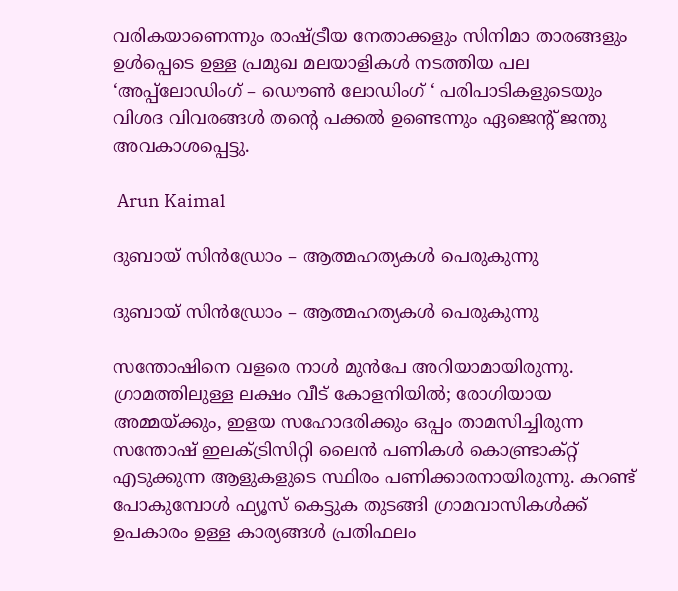വരികയാണെന്നും രാഷ്ട്രീയ നേതാക്കളും സിനിമാ താരങ്ങളും ഉള്‍പ്പെടെ ഉള്ള പ്രമുഖ മലയാളികള്‍ നടത്തിയ പല ‘അപ്പ്‌ലോഡിംഗ് – ഡൌണ്‍ ലോഡിംഗ് ‘ പരിപാടികളുടെയും വിശദ വിവരങ്ങള്‍ തന്റെ പക്കല്‍ ഉണ്ടെന്നും ഏജെന്റ് ജന്തു അവകാശപ്പെട്ടു.

 Arun Kaimal

ദുബായ് സിന്‍ഡ്രോം – ആത്മഹത്യകള്‍ പെരുകുന്നു

ദുബായ് സിന്‍ഡ്രോം – ആത്മഹത്യകള്‍ പെരുകുന്നു

സന്തോഷിനെ വളരെ നാള്‍ മുന്‍പേ അറിയാമായിരുന്നു. ഗ്രാമത്തിലുള്ള ലക്ഷം വീട് കോളനിയില്‍; രോഗിയായ അമ്മയ്ക്കും, ഇളയ സഹോദരിക്കും ഒപ്പം താമസിച്ചിരുന്ന സന്തോഷ് ഇലക്ട്രിസിറ്റി ലൈന്‍ പണികള്‍ കൊണ്ട്രാക്റ്റ് എടുക്കുന്ന ആളുകളുടെ സ്ഥിരം പണിക്കാരനായിരുന്നു. കറണ്ട് പോകുമ്പോള്‍ ഫ്യൂസ് കെട്ടുക തുടങ്ങി ഗ്രാമവാസികള്‍ക്ക് ഉപകാരം ഉള്ള കാര്യങ്ങള്‍ പ്രതിഫലം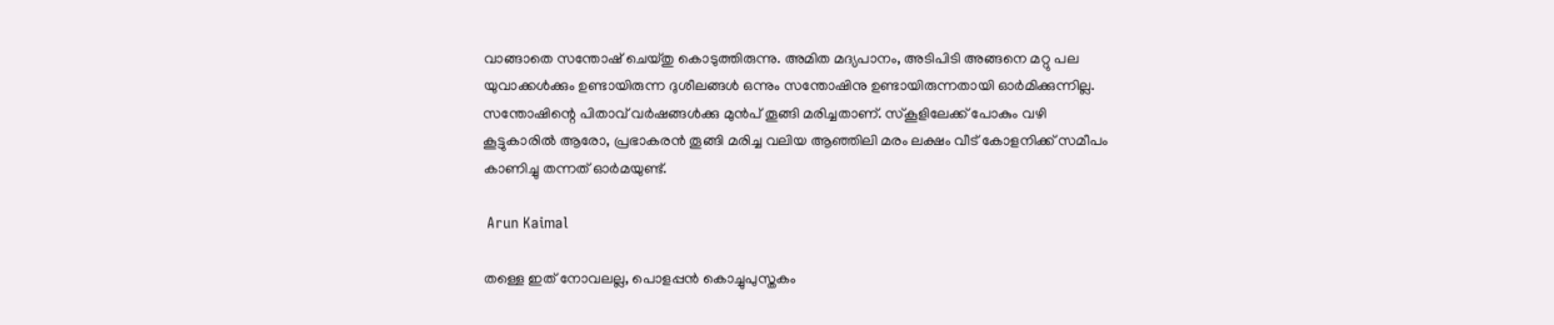വാങ്ങാതെ സന്തോഷ് ചെയ്തു കൊടുത്തിരുന്നു. അമിത മദ്യപാനം, അടിപിടി അങ്ങനെ മറ്റു പല യുവാക്കള്‍ക്കും ഉണ്ടായിരുന്ന ദുശീലങ്ങള്‍ ഒന്നും സന്തോഷിനു ഉണ്ടായിരുന്നതായി ഓര്‍മിക്കുന്നില്ല. സന്തോഷിന്റെ പിതാവ് വര്‍ഷങ്ങള്‍ക്കു മുന്‍പ് തൂങ്ങി മരിച്ചതാണ്. സ്‌കൂളിലേക്ക് പോകും വഴി കൂട്ടുകാരില്‍ ആരോ, പ്രഭാകരന്‍ തൂങ്ങി മരിച്ച വലിയ ആഞ്ഞിലി മരം ലക്ഷം വീട് കോളനിക്ക് സമീപം കാണിച്ചു തന്നത് ഓര്‍മയുണ്ട്.

 Arun Kaimal

തള്ളെ ഇത് നോവലല്ല, പൊളപ്പന്‍ കൊച്ചുപുസ്തകം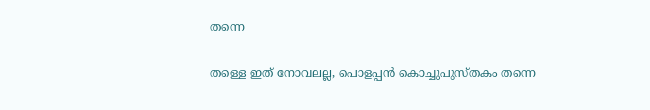തന്നെ

തള്ളെ ഇത് നോവലല്ല, പൊളപ്പന്‍ കൊച്ചുപുസ്തകം തന്നെ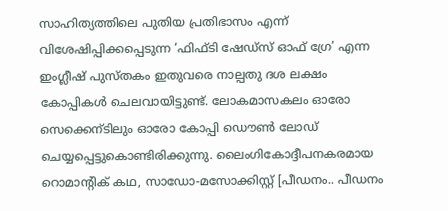സാഹിത്യത്തിലെ പുതിയ പ്രതിഭാസം എന്ന് വിശേഷിപ്പിക്കപ്പെടുന്ന ‘ഫിഫ്ടി ഷേഡ്സ് ഓഫ് ഗ്രേ’ എന്ന ഇംഗ്ലീഷ് പുസ്തകം ഇതുവരെ നാല്പതു ദശ ലക്ഷം കോപ്പികള്‍ ചെലവായിട്ടുണ്ട്. ലോകമാസകലം ഓരോ സെക്കെന്ടിലും ഓരോ കോപ്പി ഡൌണ്‍ ലോഡ് ചെയ്യപ്പെട്ടുകൊണ്ടിരിക്കുന്നു. ലൈംഗികോദ്ദീപനകരമായ റൊമാന്റിക്‌ കഥ, സാഡോ-മസോക്കിസ്റ്റ് [പീഡനം.. പീഡനം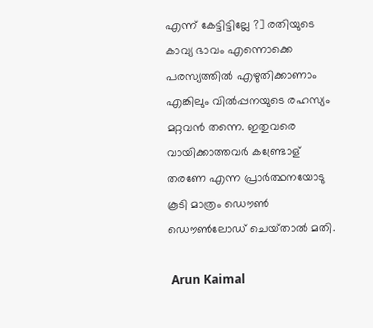എന്ന് കേട്ടിട്ടില്ലേ ?] രതിയുടെ കാവ്യ ഭാവം എന്നൊക്കെ പരസ്യത്തില്‍ എഴുതിക്കാണാം എങ്കിലും വില്‍പ്പനയുടെ രഹസ്യം മറ്റവന്‍ തന്നെ. ഇതുവരെ വായിക്കാത്തവര്‍ കണ്ട്രോള് തരണേ എന്ന പ്രാര്‍ത്ഥനയോടു കൂടി മാത്രം ഡൌണ്‍ ഡൌണ്‍ലോഡ് ചെയ്‌താല്‍ മതി.

 Arun Kaimal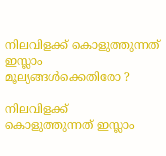നിലവിളക്ക് കൊളുത്തുന്നത് ഇസ്ലാം മൂല്യങ്ങള്‍ക്കെതിരോ ?

നിലവിളക്ക്  കൊളുത്തുന്നത് ഇസ്ലാം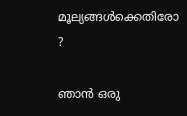മൂല്യങ്ങള്‍ക്കെതിരോ ?

ഞാന്‍ ഒരു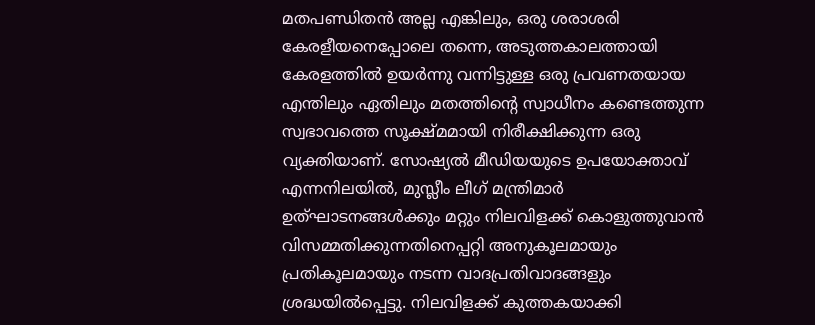മതപണ്ഡിതന്‍ അല്ല എങ്കിലും, ഒരു ശരാശരി കേരളീയനെപ്പോലെ തന്നെ, അടുത്തകാലത്തായി കേരളത്തില്‍ ഉയര്‍ന്നു വന്നിട്ടുള്ള ഒരു പ്രവണതയായ എന്തിലും ഏതിലും മതത്തിന്റെ സ്വാധീനം കണ്ടെത്തുന്ന സ്വഭാവത്തെ സൂക്ഷ്മമായി നിരീക്ഷിക്കുന്ന ഒരു വ്യക്തിയാണ്. സോഷ്യല്‍ മീഡിയയുടെ ഉപയോക്താവ് എന്നനിലയില്‍, മുസ്ലീം ലീഗ് മന്ത്രിമാര്‍ ഉത്ഘാടനങ്ങള്‍ക്കും മറ്റും നിലവിളക്ക് കൊളുത്തുവാന്‍ വിസമ്മതിക്കുന്നതിനെപ്പറ്റി അനുകൂലമായും പ്രതികൂലമായും നടന്ന വാദപ്രതിവാദങ്ങളും ശ്രദ്ധയില്‍പ്പെട്ടു. നിലവിളക്ക് കുത്തകയാക്കി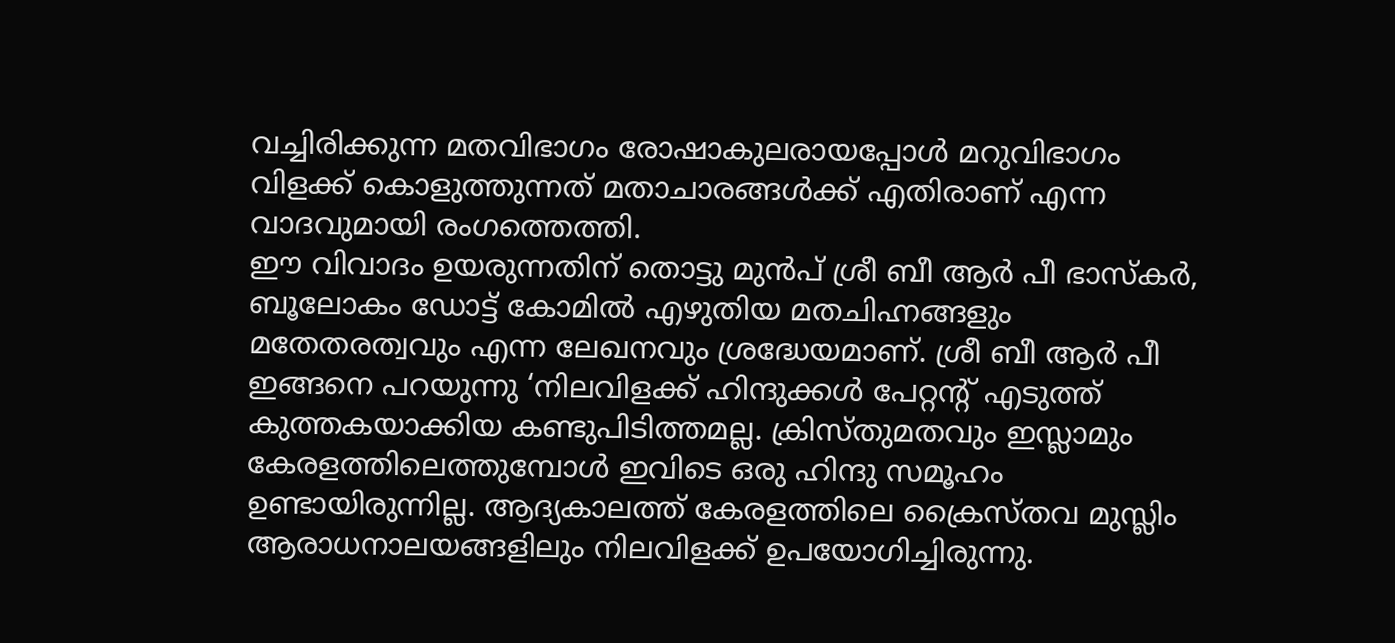വച്ചിരിക്കുന്ന മതവിഭാഗം രോഷാകുലരായപ്പോള്‍ മറുവിഭാഗം വിളക്ക് കൊളുത്തുന്നത് മതാചാരങ്ങള്‍ക്ക് എതിരാണ് എന്ന വാദവുമായി രംഗത്തെത്തി.
ഈ വിവാദം ഉയരുന്നതിന് തൊട്ടു മുന്‍പ് ശ്രീ ബീ ആര്‍ പീ ഭാസ്കര്‍, ബൂലോകം ഡോട്ട് കോമില്‍ എഴുതിയ മതചിഹ്നങ്ങളും മതേതരത്വവും എന്ന ലേഖനവും ശ്രദ്ധേയമാണ്. ശ്രീ ബീ ആര്‍ പീ ഇങ്ങനെ പറയുന്നു ‘നിലവിളക്ക് ഹിന്ദുക്കള്‍ പേറ്റന്റ് എടുത്ത് കുത്തകയാക്കിയ കണ്ടുപിടിത്തമല്ല. ക്രിസ്തുമതവും ഇസ്ലാമും കേരളത്തിലെത്തുമ്പോള്‍ ഇവിടെ ഒരു ഹിന്ദു സമൂഹം ഉണ്ടായിരുന്നില്ല. ആദ്യകാലത്ത് കേരളത്തിലെ ക്രൈസ്തവ മുസ്ലിം ആരാധനാലയങ്ങളിലും നിലവിളക്ക് ഉപയോഗിച്ചിരുന്നു.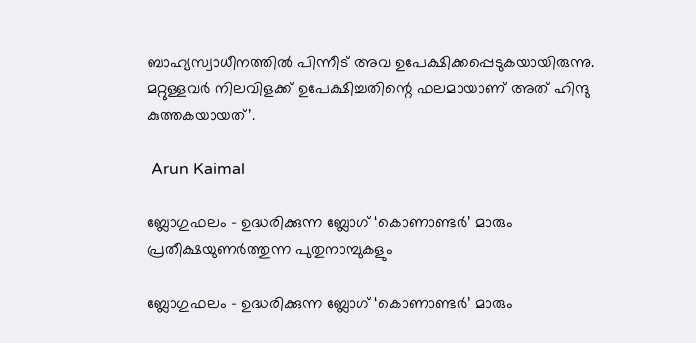ബാഹ്യസ്വാധീനത്തില്‍ പിന്നീട് അവ ഉപേക്ഷിക്കപ്പെടുകയായിരുന്നു. മറ്റുള്ളവര്‍ നിലവിളക്ക് ഉപേക്ഷിച്ചതിന്റെ ഫലമായാണ് അത് ഹിന്ദു കുത്തകയായത്’.

 Arun Kaimal

ബ്ലോഗുഫലം – ഉദ്ധരിക്കുന്ന ബ്ലോഗ്‌ ‘കൊണാണ്ടര്‍’ മാരും പ്രതീക്ഷയുണര്‍ത്തുന്ന പുതുനാമ്പുകളും

ബ്ലോഗുഫലം – ഉദ്ധരിക്കുന്ന ബ്ലോഗ്‌ ‘കൊണാണ്ടര്‍’ മാരും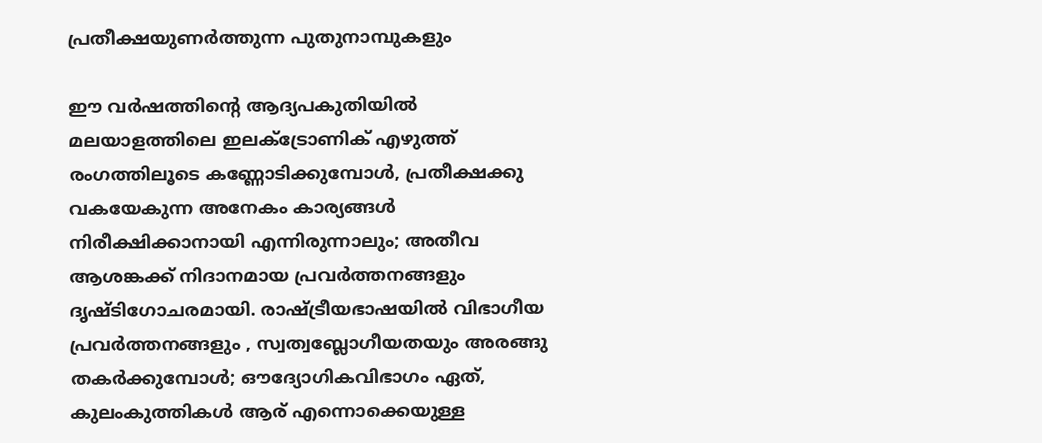പ്രതീക്ഷയുണര്‍ത്തുന്ന പുതുനാമ്പുകളും

ഈ വര്‍ഷത്തിന്റെ ആദ്യപകുതിയില്‍ മലയാളത്തിലെ ഇലക്ട്രോണിക് എഴുത്ത് രംഗത്തിലൂടെ കണ്ണോടിക്കുമ്പോള്‍, പ്രതീക്ഷക്കു വകയേകുന്ന അനേകം കാര്യങ്ങള്‍ നിരീക്ഷിക്കാനായി എന്നിരുന്നാലും; അതീവ ആശങ്കക്ക് നിദാനമായ പ്രവര്‍ത്തനങ്ങളും ദൃഷ്ടിഗോചരമായി. രാഷ്ട്രീയഭാഷയില്‍ വിഭാഗീയ പ്രവര്‍ത്തനങ്ങളും , സ്വത്വബ്ലോഗീയതയും അരങ്ങു തകര്‍ക്കുമ്പോള്‍; ഔദ്യോഗികവിഭാഗം ഏത്, കുലംകുത്തികള്‍ ആര് എന്നൊക്കെയുള്ള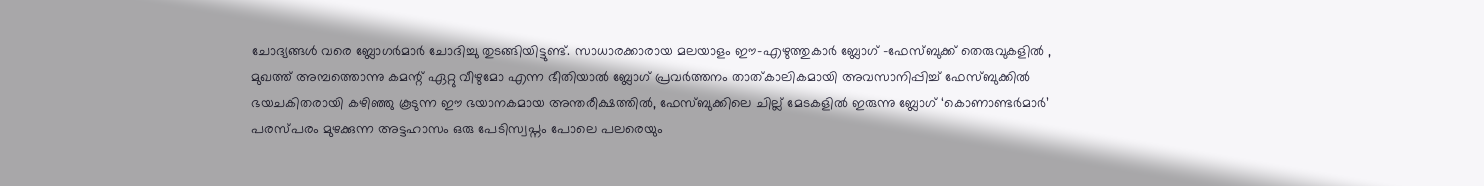ചോദ്യങ്ങള്‍ വരെ ബ്ലോഗര്‍മാര്‍ ചോദിച്ചു തുടങ്ങിയിട്ടുണ്ട്. സാധാരക്കാരായ മലയാളം ഈ-എഴുത്തുകാര്‍ ബ്ലോഗ്‌ -ഫേസ്ബുക്ക്‌ തെരുവുകളില്‍ , മുഖത്ത് അമ്പത്തൊന്നു കമന്റ്‌ ഏറ്റു വീഴുമോ എന്ന ഭീതിയാല്‍ ബ്ലോഗ്‌ പ്രവര്‍ത്തനം താത്കാലികമായി അവസാനിപ്പിച്ച്‌ ഫേസ്ബുക്കില്‍ ഭയചകിതരായി കഴിഞ്ഞു കൂടുന്ന ഈ ഭയാനകമായ അന്തരീക്ഷത്തില്‍, ഫേസ്ബുക്കിലെ ചില്ല് മേടകളില്‍ ഇരുന്നു ബ്ലോഗ്‌ ‘കൊണാണ്ടര്‍മാര്‍’ പരസ്പരം മുഴക്കുന്ന അട്ടഹാസം ഒരു പേടിസ്വപ്നം പോലെ പലരെയും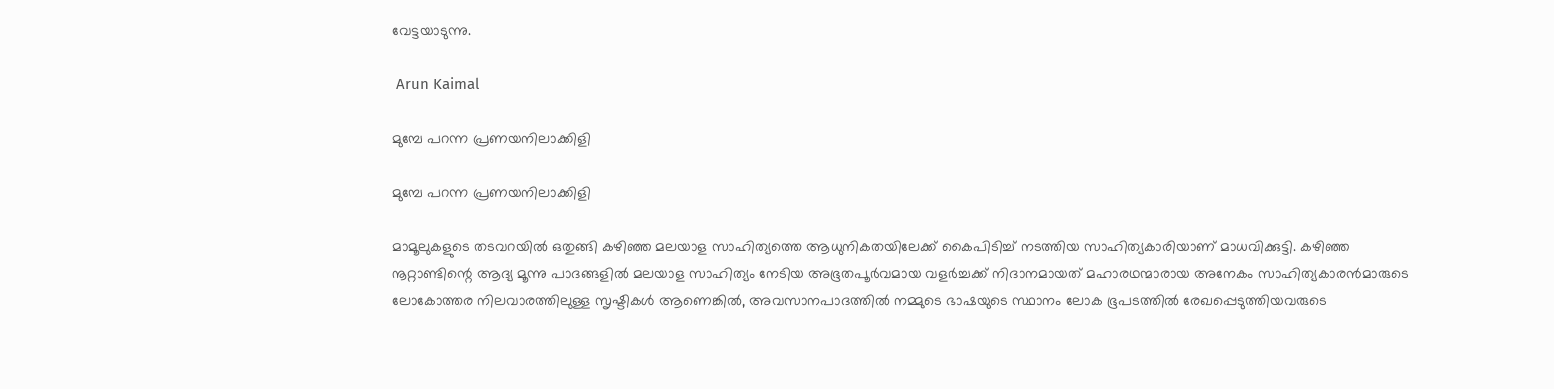വേട്ടയാടുന്നു.

 Arun Kaimal

മുമ്പേ പറന്ന പ്രണയനിലാക്കിളി

മുമ്പേ പറന്ന പ്രണയനിലാക്കിളി

മാമൂലുകളുടെ തടവറയില്‍ ഒതുങ്ങി കഴിഞ്ഞ മലയാള സാഹിത്യത്തെ ആധുനികതയിലേക്ക് കൈപിടിച്ച് നടത്തിയ സാഹിത്യകാരിയാണ് മാധവിക്കുട്ടി. കഴിഞ്ഞ നൂറ്റാണ്ടിന്റെ ആദ്യ മൂന്നു പാദങ്ങളില്‍ മലയാള സാഹിത്യം നേടിയ അഭൂതപൂര്‍വമായ വളര്‍ച്ചക്ക് നിദാനമായത് മഹാരഥന്മാരായ അനേകം സാഹിത്യകാരന്‍മാരുടെ ലോകോത്തര നിലവാരത്തിലുള്ള സൃഷ്ടികള്‍ ആണെങ്കില്‍, അവസാനപാദത്തില്‍ നമ്മുടെ ഭാഷയുടെ സ്ഥാനം ലോക ഭൂപടത്തില്‍ രേഖപ്പെടുത്തിയവരുടെ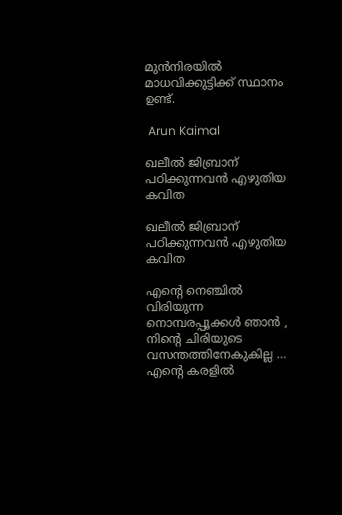മുന്‍നിരയില്‍ മാധവിക്കുട്ടിക്ക് സ്ഥാനം ഉണ്ട്.

 Arun Kaimal

ഖലീല്‍ ജിബ്രാന് പഠിക്കുന്നവന്‍ എഴുതിയ കവിത

ഖലീല്‍ ജിബ്രാന് പഠിക്കുന്നവന്‍ എഴുതിയ കവിത

എന്റെ നെഞ്ചില്‍ വിരിയുന്ന നൊമ്പരപ്പൂക്കള്‍ ഞാന്‍ ,
നിന്റെ ചിരിയുടെ വസന്തത്തിനേകുകില്ല …
എന്റെ കരളില്‍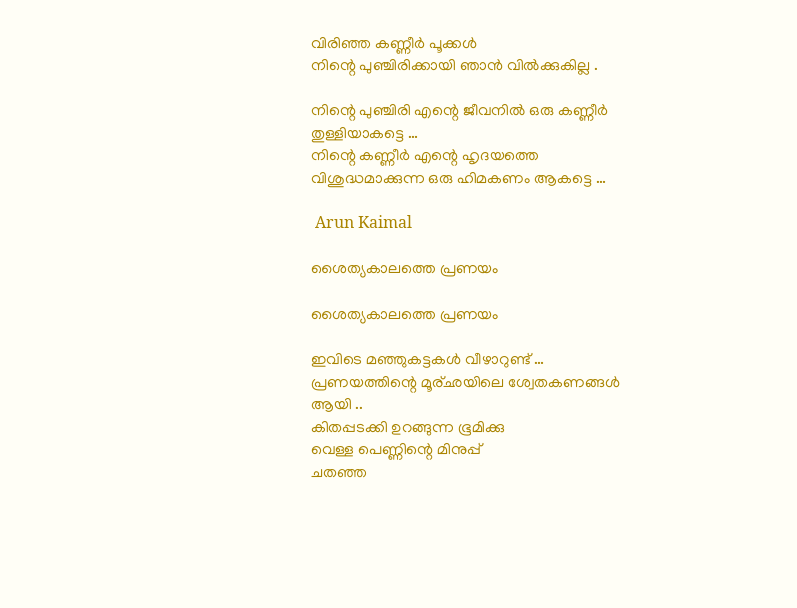വിരിഞ്ഞ കണ്ണീര്‍ പൂക്കള്‍
നിന്റെ പുഞ്ചിരിക്കായി ഞാന്‍ വില്‍ക്കുകില്ല .

നിന്റെ പുഞ്ചിരി എന്റെ ജീവനില്‍ ഒരു കണ്ണീര്‍ തുള്ളിയാകട്ടെ …
നിന്റെ കണ്ണീര്‍ എന്റെ ഹൃദയത്തെ വിശുദ്ധമാക്കുന്ന ഒരു ഹിമകണം ആകട്ടെ …

 Arun Kaimal

ശൈത്യകാലത്തെ പ്രണയം

ശൈത്യകാലത്തെ പ്രണയം

ഇവിടെ മഞ്ഞുകട്ടകള്‍ വീഴാറുണ്ട്‌ …
പ്രണയത്തിന്റെ മൂര്ഛയിലെ ശ്വേതകണങ്ങള്‍ ആയി ..
കിതപ്പടക്കി ഉറങ്ങുന്ന ഭൂമിക്കു
വെള്ള പെണ്ണിന്റെ മിനുപ്പ്‌
ചതഞ്ഞ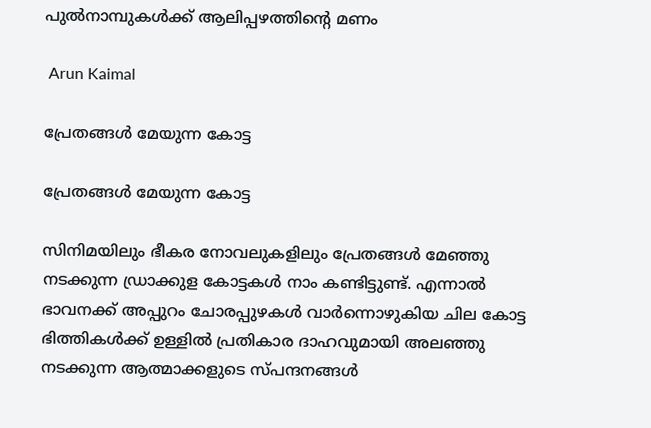പുല്‍നാമ്പുകള്‍ക്ക് ആലിപ്പഴത്തിന്റെ മണം

 Arun Kaimal

പ്രേതങ്ങള്‍ മേയുന്ന കോട്ട

പ്രേതങ്ങള്‍ മേയുന്ന കോട്ട

സിനിമയിലും ഭീകര നോവലുകളിലും പ്രേതങ്ങള്‍ മേഞ്ഞു നടക്കുന്ന ഡ്രാക്കുള കോട്ടകള്‍ നാം കണ്ടിട്ടുണ്ട്. എന്നാല്‍ ഭാവനക്ക് അപ്പുറം ചോരപ്പുഴകള്‍ വാര്‍ന്നൊഴുകിയ ചില കോട്ട ഭിത്തികള്‍ക്ക് ഉള്ളില്‍ പ്രതികാര ദാഹവുമായി അലഞ്ഞു നടക്കുന്ന ആത്മാക്കളുടെ സ്പന്ദനങ്ങള്‍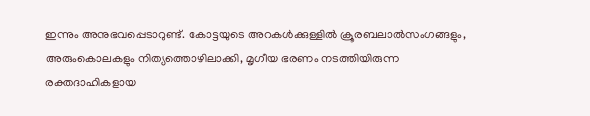ഇന്നും അനുഭവപ്പെടാറുണ്ട്. കോട്ടയുടെ അറകള്‍ക്കുള്ളില്‍ ക്രൂരബലാല്‍സംഗങ്ങളും, അരുംകൊലകളും നിത്യത്തൊഴിലാക്കി, മൃഗീയ ഭരണം നടത്തിയിരുന്ന രക്തദാഹികളായ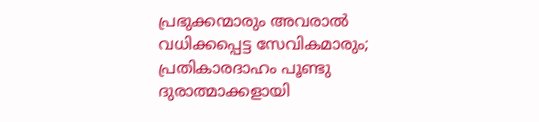പ്രഭുക്കന്മാരും അവരാല്‍ വധിക്കപ്പെട്ട സേവികമാരും; പ്രതികാരദാഹം പൂണ്ടു ദുരാത്മാക്കളായി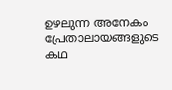ഉഴലുന്ന അനേകം പ്രേതാലായങ്ങളുടെ കഥ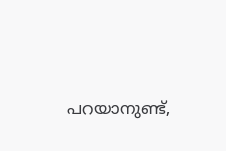പറയാനുണ്ട്,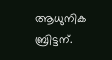ആധുനിക ബ്രിട്ടന്.